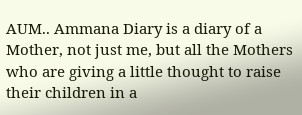AUM.. Ammana Diary is a diary of a Mother, not just me, but all the Mothers who are giving a little thought to raise their children in a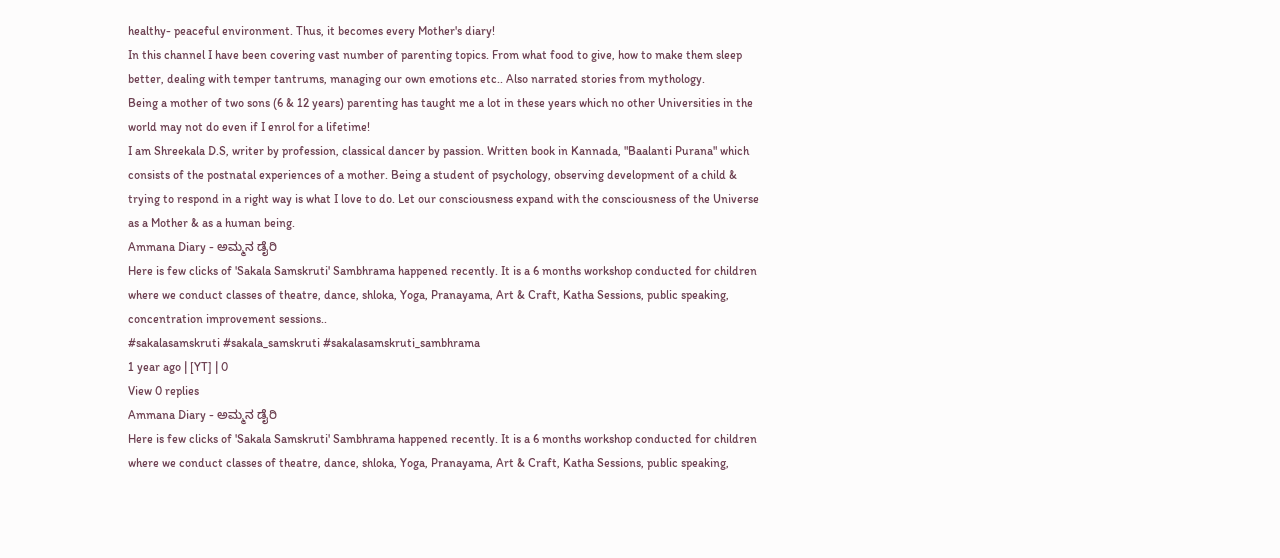healthy- peaceful environment. Thus, it becomes every Mother's diary!
In this channel I have been covering vast number of parenting topics. From what food to give, how to make them sleep better, dealing with temper tantrums, managing our own emotions etc.. Also narrated stories from mythology.
Being a mother of two sons (6 & 12 years) parenting has taught me a lot in these years which no other Universities in the world may not do even if I enrol for a lifetime!
I am Shreekala D.S, writer by profession, classical dancer by passion. Written book in Kannada, "Baalanti Purana" which consists of the postnatal experiences of a mother. Being a student of psychology, observing development of a child & trying to respond in a right way is what I love to do. Let our consciousness expand with the consciousness of the Universe as a Mother & as a human being.
Ammana Diary - ಅಮ್ಮನ ಡೈರಿ
Here is few clicks of 'Sakala Samskruti' Sambhrama happened recently. It is a 6 months workshop conducted for children where we conduct classes of theatre, dance, shloka, Yoga, Pranayama, Art & Craft, Katha Sessions, public speaking, concentration improvement sessions..
#sakalasamskruti #sakala_samskruti #sakalasamskruti_sambhrama
1 year ago | [YT] | 0
View 0 replies
Ammana Diary - ಅಮ್ಮನ ಡೈರಿ
Here is few clicks of 'Sakala Samskruti' Sambhrama happened recently. It is a 6 months workshop conducted for children where we conduct classes of theatre, dance, shloka, Yoga, Pranayama, Art & Craft, Katha Sessions, public speaking,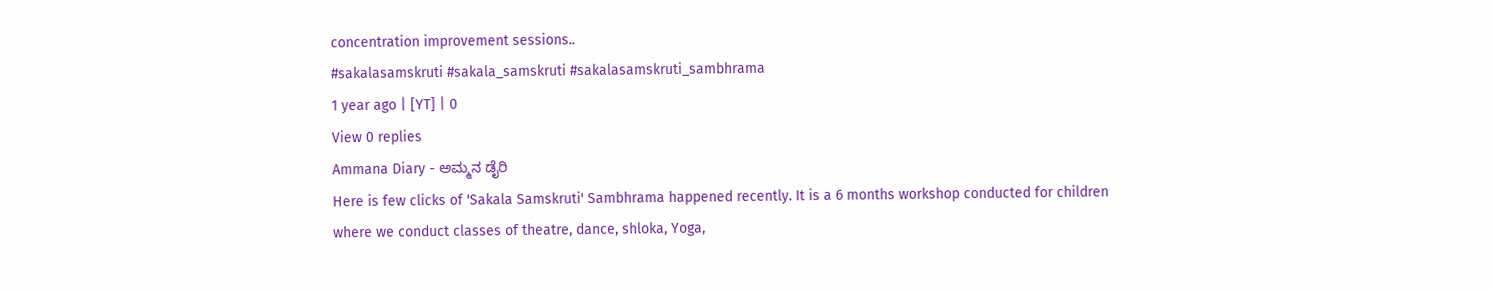concentration improvement sessions..
#sakalasamskruti #sakala_samskruti #sakalasamskruti_sambhrama
1 year ago | [YT] | 0
View 0 replies
Ammana Diary - ಅಮ್ಮನ ಡೈರಿ
Here is few clicks of 'Sakala Samskruti' Sambhrama happened recently. It is a 6 months workshop conducted for children where we conduct classes of theatre, dance, shloka, Yoga,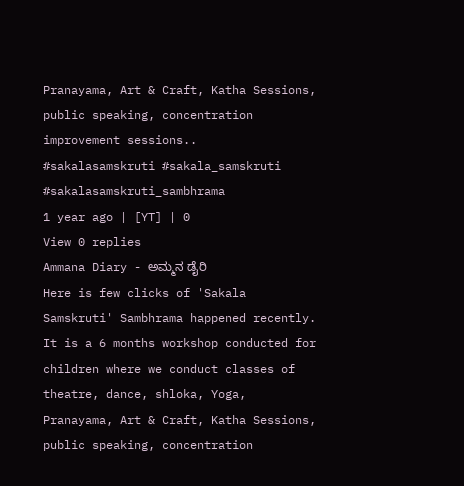Pranayama, Art & Craft, Katha Sessions, public speaking, concentration improvement sessions..
#sakalasamskruti #sakala_samskruti #sakalasamskruti_sambhrama
1 year ago | [YT] | 0
View 0 replies
Ammana Diary - ಅಮ್ಮನ ಡೈರಿ
Here is few clicks of 'Sakala Samskruti' Sambhrama happened recently. It is a 6 months workshop conducted for children where we conduct classes of theatre, dance, shloka, Yoga, Pranayama, Art & Craft, Katha Sessions, public speaking, concentration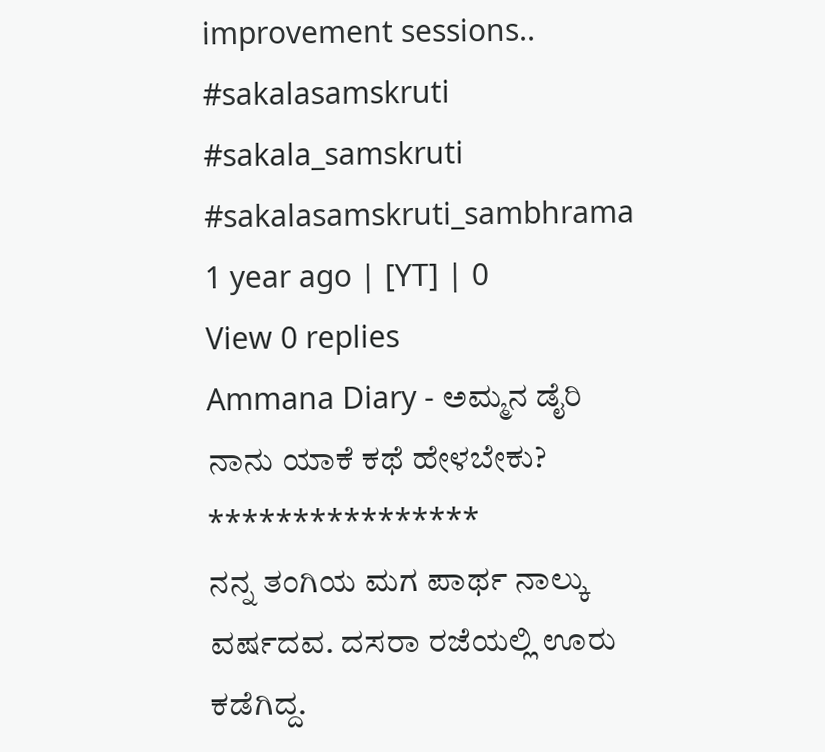improvement sessions..
#sakalasamskruti #sakala_samskruti #sakalasamskruti_sambhrama
1 year ago | [YT] | 0
View 0 replies
Ammana Diary - ಅಮ್ಮನ ಡೈರಿ
ನಾನು ಯಾಕೆ ಕಥೆ ಹೇಳಬೇಕು?
****************
ನನ್ನ ತಂಗಿಯ ಮಗ ಪಾರ್ಥ ನಾಲ್ಕು ವರ್ಷದವ. ದಸರಾ ರಜೆಯಲ್ಲಿ ಊರು ಕಡೆಗಿದ್ದ.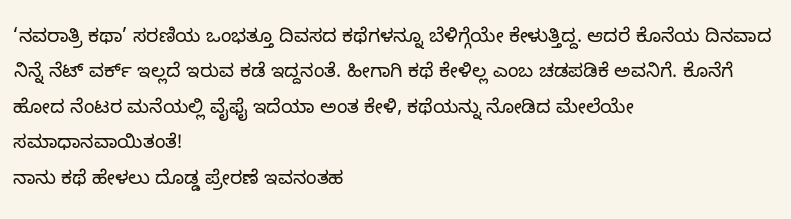‘ನವರಾತ್ರಿ ಕಥಾ’ ಸರಣಿಯ ಒಂಭತ್ತೂ ದಿವಸದ ಕಥೆಗಳನ್ನೂ ಬೆಳಿಗ್ಗೆಯೇ ಕೇಳುತ್ತಿದ್ದ. ಆದರೆ ಕೊನೆಯ ದಿನವಾದ ನಿನ್ನೆ ನೆಟ್ ವರ್ಕ್ ಇಲ್ಲದೆ ಇರುವ ಕಡೆ ಇದ್ದನಂತೆ. ಹೀಗಾಗಿ ಕಥೆ ಕೇಳಿಲ್ಲ ಎಂಬ ಚಡಪಡಿಕೆ ಅವನಿಗೆ. ಕೊನೆಗೆ ಹೋದ ನೆಂಟರ ಮನೆಯಲ್ಲಿ ವೈಫೈ ಇದೆಯಾ ಅಂತ ಕೇಳಿ, ಕಥೆಯನ್ನು ನೋಡಿದ ಮೇಲೆಯೇ ಸಮಾಧಾನವಾಯಿತಂತೆ!
ನಾನು ಕಥೆ ಹೇಳಲು ದೊಡ್ಡ ಪ್ರೇರಣೆ ಇವನಂತಹ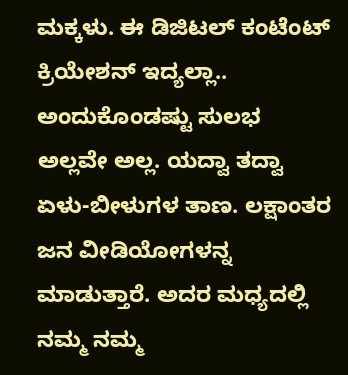ಮಕ್ಕಳು. ಈ ಡಿಜಿಟಲ್ ಕಂಟೆಂಟ್ ಕ್ರಿಯೇಶನ್ ಇದ್ಯಲ್ಲಾ.. ಅಂದುಕೊಂಡಷ್ಟು ಸುಲಭ ಅಲ್ಲವೇ ಅಲ್ಲ. ಯದ್ವಾ ತದ್ವಾ ಏಳು-ಬೀಳುಗಳ ತಾಣ. ಲಕ್ಷಾಂತರ ಜನ ವೀಡಿಯೋಗಳನ್ನ ಮಾಡುತ್ತಾರೆ. ಅದರ ಮಧ್ಯದಲ್ಲಿ ನಮ್ಮ ನಮ್ಮ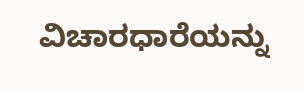ವಿಚಾರಧಾರೆಯನ್ನು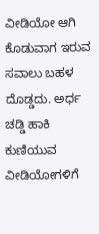ವೀಡಿಯೋ ಆಗಿ ಕೊಡುವಾಗ ಇರುವ ಸವಾಲು ಬಹಳ ದೊಡ್ಡದು. ಅರ್ಧ ಚಡ್ಡಿ ಹಾಕಿ ಕುಣಿಯುವ ವೀಡಿಯೋಗಳಿಗೆ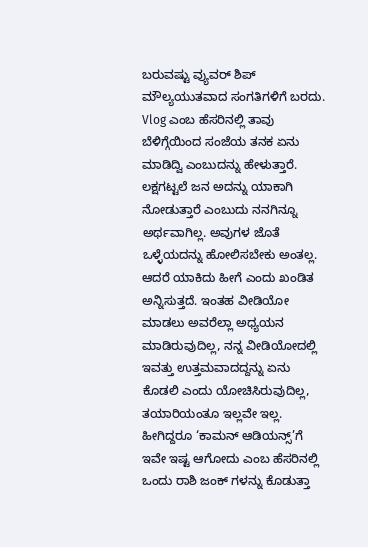ಬರುವಷ್ಟು ವ್ಯುವರ್ ಶಿಪ್ ಮೌಲ್ಯಯುತವಾದ ಸಂಗತಿಗಳಿಗೆ ಬರದು. Vlog ಎಂಬ ಹೆಸರಿನಲ್ಲಿ ತಾವು ಬೆಳಿಗ್ಗೆಯಿಂದ ಸಂಜೆಯ ತನಕ ಏನು ಮಾಡಿದ್ವಿ ಎಂಬುದನ್ನು ಹೇಳುತ್ತಾರೆ. ಲಕ್ಷಗಟ್ಟಲೆ ಜನ ಅದನ್ನು ಯಾಕಾಗಿ ನೋಡುತ್ತಾರೆ ಎಂಬುದು ನನಗಿನ್ನೂ ಅರ್ಥವಾಗಿಲ್ಲ. ಅವುಗಳ ಜೊತೆ ಒಳ್ಳೆಯದನ್ನು ಹೋಲಿಸಬೇಕು ಅಂತಲ್ಲ. ಆದರೆ ಯಾಕಿದು ಹೀಗೆ ಎಂದು ಖಂಡಿತ ಅನ್ನಿಸುತ್ತದೆ. ಇಂತಹ ವೀಡಿಯೋ ಮಾಡಲು ಅವರೆಲ್ಲಾ ಅಧ್ಯಯನ ಮಾಡಿರುವುದಿಲ್ಲ, ನನ್ನ ವೀಡಿಯೋದಲ್ಲಿ ಇವತ್ತು ಉತ್ತಮವಾದದ್ದನ್ನು ಏನು ಕೊಡಲಿ ಎಂದು ಯೋಚಿಸಿರುವುದಿಲ್ಲ, ತಯಾರಿಯಂತೂ ಇಲ್ಲವೇ ಇಲ್ಲ. ಹೀಗಿದ್ದರೂ ‘ಕಾಮನ್ ಆಡಿಯನ್ಸ್’ಗೆ ಇವೇ ಇಷ್ಟ ಆಗೋದು ಎಂಬ ಹೆಸರಿನಲ್ಲಿ ಒಂದು ರಾಶಿ ಜಂಕ್ ಗಳನ್ನು ಕೊಡುತ್ತಾ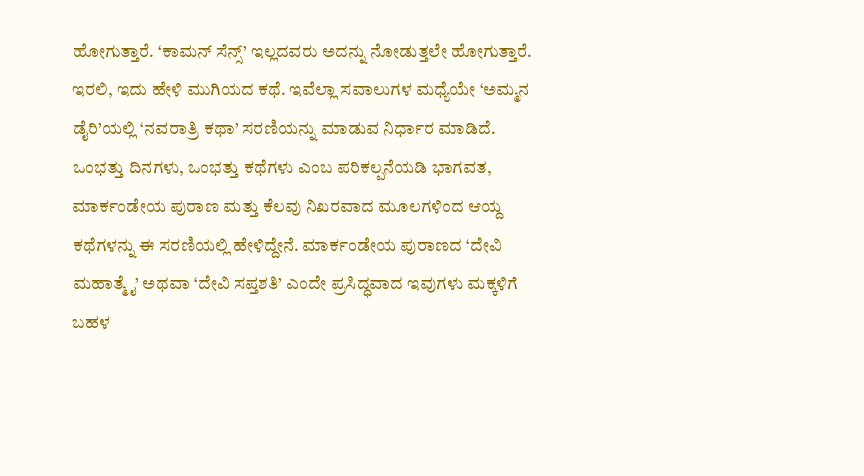ಹೋಗುತ್ತಾರೆ. ‘ಕಾಮನ್ ಸೆನ್ಸ್’ ಇಲ್ಲದವರು ಅದನ್ನು ನೋಡುತ್ತಲೇ ಹೋಗುತ್ತಾರೆ.
ಇರಲಿ, ಇದು ಹೇಳಿ ಮುಗಿಯದ ಕಥೆ. ಇವೆಲ್ಲಾ ಸವಾಲುಗಳ ಮಧ್ಯೆಯೇ ‘ಅಮ್ಮನ ಡೈರಿ’ಯಲ್ಲಿ ‘ನವರಾತ್ರಿ ಕಥಾ’ ಸರಣಿಯನ್ನು ಮಾಡುವ ನಿರ್ಧಾರ ಮಾಡಿದೆ. ಒಂಭತ್ತು ದಿನಗಳು, ಒಂಭತ್ತು ಕಥೆಗಳು ಎಂಬ ಪರಿಕಲ್ಪನೆಯಡಿ ಭಾಗವತ, ಮಾರ್ಕಂಡೇಯ ಪುರಾಣ ಮತ್ತು ಕೆಲವು ನಿಖರವಾದ ಮೂಲಗಳಿಂದ ಆಯ್ದ ಕಥೆಗಳನ್ನು ಈ ಸರಣಿಯಲ್ಲಿ ಹೇಳಿದ್ದೇನೆ. ಮಾರ್ಕಂಡೇಯ ಪುರಾಣದ ‘ದೇವಿ ಮಹಾತ್ಮೈ’ ಅಥವಾ ‘ದೇವಿ ಸಪ್ತಶತಿ’ ಎಂದೇ ಪ್ರಸಿದ್ಧವಾದ ಇವುಗಳು ಮಕ್ಕಳಿಗೆ ಬಹಳ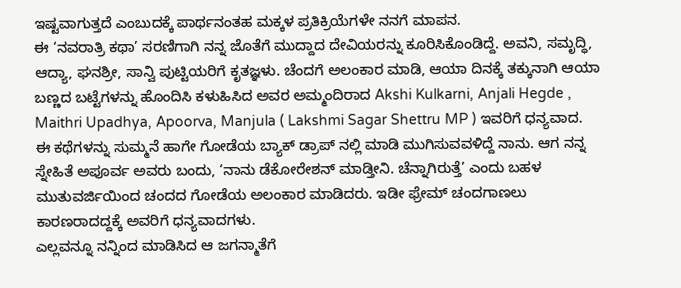ಇಷ್ಟವಾಗುತ್ತದೆ ಎಂಬುದಕ್ಕೆ ಪಾರ್ಥನಂತಹ ಮಕ್ಕಳ ಪ್ರತಿಕ್ರಿಯೆಗಳೇ ನನಗೆ ಮಾಪನ.
ಈ ‘ನವರಾತ್ರಿ ಕಥಾ’ ಸರಣಿಗಾಗಿ ನನ್ನ ಜೊತೆಗೆ ಮುದ್ದಾದ ದೇವಿಯರನ್ನು ಕೂರಿಸಿಕೊಂಡಿದ್ದೆ. ಅವನಿ, ಸಮೃದ್ಧಿ, ಆದ್ಯಾ, ಘನಶ್ರೀ, ಸಾನ್ವಿ ಪುಟ್ಟಿಯರಿಗೆ ಕೃತಜ್ಞಳು. ಚೆಂದಗೆ ಅಲಂಕಾರ ಮಾಡಿ, ಆಯಾ ದಿನಕ್ಕೆ ತಕ್ಕುನಾಗಿ ಆಯಾ ಬಣ್ಣದ ಬಟ್ಟೆಗಳನ್ನು ಹೊಂದಿಸಿ ಕಳುಹಿಸಿದ ಅವರ ಅಮ್ಮಂದಿರಾದ Akshi Kulkarni, Anjali Hegde , Maithri Upadhya, Apoorva, Manjula ( Lakshmi Sagar Shettru MP ) ಇವರಿಗೆ ಧನ್ಯವಾದ.
ಈ ಕಥೆಗಳನ್ನು ಸುಮ್ಮನೆ ಹಾಗೇ ಗೋಡೆಯ ಬ್ಯಾಕ್ ಡ್ರಾಪ್ ನಲ್ಲಿ ಮಾಡಿ ಮುಗಿಸುವವಳಿದ್ದೆ ನಾನು. ಆಗ ನನ್ನ ಸ್ನೇಹಿತೆ ಅಪೂರ್ವ ಅವರು ಬಂದು, ‘ನಾನು ಡೆಕೋರೇಶನ್ ಮಾಡ್ತೀನಿ. ಚೆನ್ನಾಗಿರುತ್ತೆ’ ಎಂದು ಬಹಳ ಮುತುವರ್ಜಿಯಿಂದ ಚಂದದ ಗೋಡೆಯ ಅಲಂಕಾರ ಮಾಡಿದರು. ಇಡೀ ಫ್ರೇಮ್ ಚಂದಗಾಣಲು ಕಾರಣರಾದದ್ದಕ್ಕೆ ಅವರಿಗೆ ಧನ್ಯವಾದಗಳು.
ಎಲ್ಲವನ್ನೂ ನನ್ನಿಂದ ಮಾಡಿಸಿದ ಆ ಜಗನ್ಮಾತೆಗೆ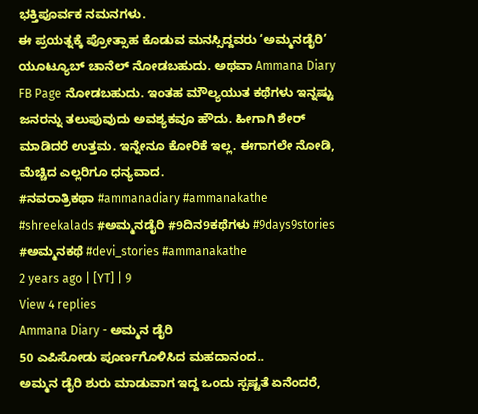ಭಕ್ತಿಪೂರ್ವಕ ನಮನಗಳು.
ಈ ಪ್ರಯತ್ನಕ್ಕೆ ಪ್ರೋತ್ಸಾಹ ಕೊಡುವ ಮನಸ್ಸಿದ್ದವರು ‘ಅಮ್ಮನಡೈರಿ’ ಯೂಟ್ಯೂಬ್ ಚಾನೆಲ್ ನೋಡಬಹುದು. ಅಥವಾ Ammana Diary FB Page ನೋಡಬಹುದು. ಇಂತಹ ಮೌಲ್ಯಯುತ ಕಥೆಗಳು ಇನ್ನಷ್ಟು ಜನರನ್ನು ತಲುಪುವುದು ಅವಶ್ಯಕವೂ ಹೌದು. ಹೀಗಾಗಿ ಶೇರ್ ಮಾಡಿದರೆ ಉತ್ತಮ. ಇನ್ನೇನೂ ಕೋರಿಕೆ ಇಲ್ಲ. ಈಗಾಗಲೇ ನೋಡಿ, ಮೆಚ್ಚಿದ ಎಲ್ಲರಿಗೂ ಧನ್ಯವಾದ.
#ನವರಾತ್ರಿಕಥಾ #ammanadiary #ammanakathe #shreekalads #ಅಮ್ಮನಡೈರಿ #9ದಿನ9ಕಥೆಗಳು #9days9stories #ಅಮ್ಮನಕಥೆ #devi_stories #ammanakathe
2 years ago | [YT] | 9
View 4 replies
Ammana Diary - ಅಮ್ಮನ ಡೈರಿ
50 ಎಪಿಸೋಡು ಪೂರ್ಣಗೊಳಿಸಿದ ಮಹದಾನಂದ..
ಅಮ್ಮನ ಡೈರಿ ಶುರು ಮಾಡುವಾಗ ಇದ್ದ ಒಂದು ಸ್ಪಷ್ಟತೆ ಏನೆಂದರೆ,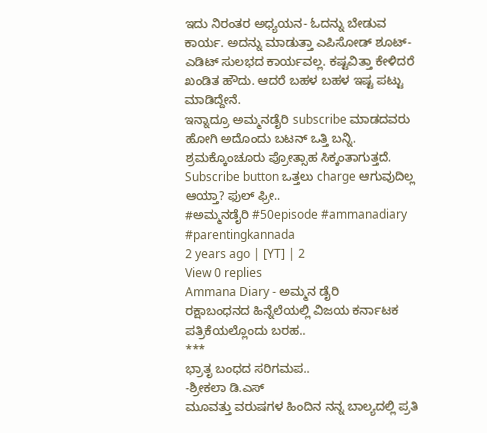ಇದು ನಿರಂತರ ಅಧ್ಯಯನ- ಓದನ್ನು ಬೇಡುವ ಕಾರ್ಯ. ಅದನ್ನು ಮಾಡುತ್ತಾ ಎಪಿಸೋಡ್ ಶೂಟ್- ಎಡಿಟ್ ಸುಲಭದ ಕಾರ್ಯವಲ್ಲ. ಕಷ್ಟವಿತ್ತಾ ಕೇಳಿದರೆ ಖಂಡಿತ ಹೌದು. ಆದರೆ ಬಹಳ ಬಹಳ ಇಷ್ಟ ಪಟ್ಟು ಮಾಡಿದ್ದೇನೆ.
ಇನ್ನಾದ್ರೂ ಅಮ್ಮನಡೈರಿ subscribe ಮಾಡದವರು ಹೋಗಿ ಅದೊಂದು ಬಟನ್ ಒತ್ತಿ ಬನ್ನಿ. ಶ್ರಮಕ್ಕೊಂಚೂರು ಪ್ರೋತ್ಸಾಹ ಸಿಕ್ಕಂತಾಗುತ್ತದೆ.
Subscribe button ಒತ್ತಲು charge ಆಗುವುದಿಲ್ಲ ಆಯ್ತಾ? ಫುಲ್ ಫ್ರೀ..
#ಅಮ್ಮನಡೈರಿ #50episode #ammanadiary #parentingkannada
2 years ago | [YT] | 2
View 0 replies
Ammana Diary - ಅಮ್ಮನ ಡೈರಿ
ರಕ್ಷಾಬಂಧನದ ಹಿನ್ನೆಲೆಯಲ್ಲಿ ವಿಜಯ ಕರ್ನಾಟಕ ಪತ್ರಿಕೆಯಲ್ಲೊಂದು ಬರಹ..
***
ಭ್ರಾತೃ ಬಂಧದ ಸರಿಗಮಪ..
-ಶ್ರೀಕಲಾ ಡಿ.ಎಸ್
ಮೂವತ್ತು ವರುಷಗಳ ಹಿಂದಿನ ನನ್ನ ಬಾಲ್ಯದಲ್ಲಿ ಪ್ರತಿ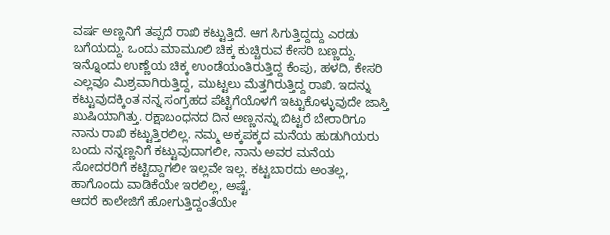ವರ್ಷ ಅಣ್ಣನಿಗೆ ತಪ್ಪದೆ ರಾಖಿ ಕಟ್ಟುತ್ತಿದೆ. ಆಗ ಸಿಗುತ್ತಿದ್ದದ್ದು ಎರಡು ಬಗೆಯದ್ದು. ಒಂದು ಮಾಮೂಲಿ ಚಿಕ್ಕ ಕುಚ್ಚಿರುವ ಕೇಸರಿ ಬಣ್ಣದ್ದು. ಇನ್ನೊಂದು ಉಣ್ಣೆಯ ಚಿಕ್ಕ ಉಂಡೆಯಂತಿರುತ್ತಿದ್ದ ಕೆಂಪು, ಹಳದಿ, ಕೇಸರಿ ಎಲ್ಲವೂ ಮಿಶ್ರವಾಗಿರುತ್ತಿದ್ದ, ಮುಟ್ಟಲು ಮೆತ್ತಗಿರುತ್ತಿದ್ದ ರಾಖಿ. ಇದನ್ನು ಕಟ್ಟುವುದಕ್ಕಿಂತ ನನ್ನ ಸಂಗ್ರಹದ ಪೆಟ್ಟಿಗೆಯೊಳಗೆ ಇಟ್ಟುಕೊಳ್ಳುವುದೇ ಜಾಸ್ತಿ ಖುಷಿಯಾಗಿತ್ತು. ರಕ್ಷಾಬಂಧನದ ದಿನ ಅಣ್ಣನನ್ನು ಬಿಟ್ಟರೆ ಬೇರಾರಿಗೂ ನಾನು ರಾಖಿ ಕಟ್ಟುತ್ತಿರಲಿಲ್ಲ. ನಮ್ಮ ಅಕ್ಕಪಕ್ಕದ ಮನೆಯ ಹುಡುಗಿಯರು ಬಂದು ನನ್ನಣ್ಣನಿಗೆ ಕಟ್ಟುವುದಾಗಲೀ, ನಾನು ಅವರ ಮನೆಯ ಸೋದರರಿಗೆ ಕಟ್ಟಿದ್ದಾಗಲೀ ಇಲ್ಲವೇ ಇಲ್ಲ. ಕಟ್ಟಬಾರದು ಅಂತಲ್ಲ, ಹಾಗೊಂದು ವಾಡಿಕೆಯೇ ಇರಲಿಲ್ಲ, ಅಷ್ಟೆ.
ಆದರೆ ಕಾಲೇಜಿಗೆ ಹೋಗುತ್ತಿದ್ದಂತೆಯೇ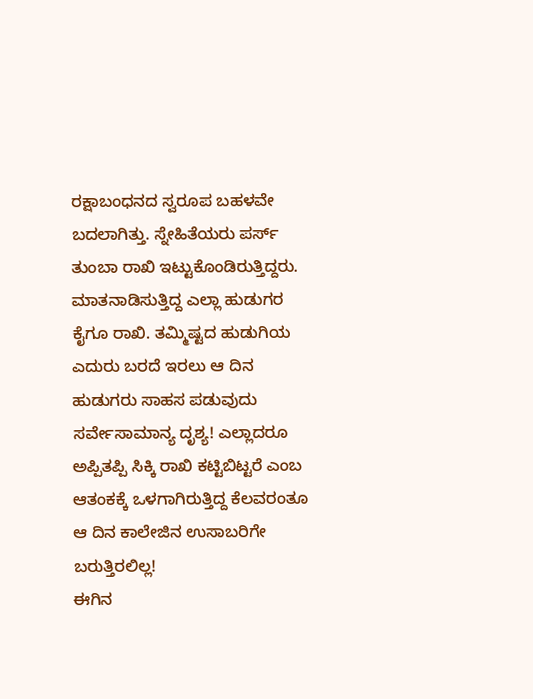ರಕ್ಷಾಬಂಧನದ ಸ್ವರೂಪ ಬಹಳವೇ ಬದಲಾಗಿತ್ತು. ಸ್ನೇಹಿತೆಯರು ಪರ್ಸ್ ತುಂಬಾ ರಾಖಿ ಇಟ್ಟುಕೊಂಡಿರುತ್ತಿದ್ದರು. ಮಾತನಾಡಿಸುತ್ತಿದ್ದ ಎಲ್ಲಾ ಹುಡುಗರ ಕೈಗೂ ರಾಖಿ. ತಮ್ಮಿಷ್ಟದ ಹುಡುಗಿಯ ಎದುರು ಬರದೆ ಇರಲು ಆ ದಿನ ಹುಡುಗರು ಸಾಹಸ ಪಡುವುದು ಸರ್ವೇಸಾಮಾನ್ಯ ದೃಶ್ಯ! ಎಲ್ಲಾದರೂ ಅಪ್ಪಿತಪ್ಪಿ ಸಿಕ್ಕಿ ರಾಖಿ ಕಟ್ಟಿಬಿಟ್ಟರೆ ಎಂಬ ಆತಂಕಕ್ಕೆ ಒಳಗಾಗಿರುತ್ತಿದ್ದ ಕೆಲವರಂತೂ ಆ ದಿನ ಕಾಲೇಜಿನ ಉಸಾಬರಿಗೇ ಬರುತ್ತಿರಲಿಲ್ಲ!
ಈಗಿನ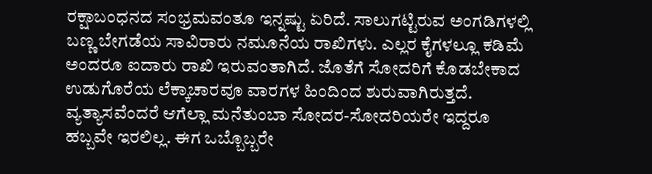ರಕ್ಷಾಬಂಧನದ ಸಂಭ್ರಮವಂತೂ ಇನ್ನಷ್ಟು ಏರಿದೆ. ಸಾಲುಗಟ್ಟಿರುವ ಅಂಗಡಿಗಳಲ್ಲಿ ಬಣ್ಣ ಬೇಗಡೆಯ ಸಾವಿರಾರು ನಮೂನೆಯ ರಾಖಿಗಳು. ಎಲ್ಲರ ಕೈಗಳಲ್ಲೂ ಕಡಿಮೆ ಅಂದರೂ ಐದಾರು ರಾಖಿ ಇರುವಂತಾಗಿದೆ. ಜೊತೆಗೆ ಸೋದರಿಗೆ ಕೊಡಬೇಕಾದ ಉಡುಗೊರೆಯ ಲೆಕ್ಕಾಚಾರವೂ ವಾರಗಳ ಹಿಂದಿಂದ ಶುರುವಾಗಿರುತ್ತದೆ. ವ್ಯತ್ಯಾಸವೆಂದರೆ ಆಗೆಲ್ಲಾ ಮನೆತುಂಬಾ ಸೋದರ-ಸೋದರಿಯರೇ ಇದ್ದರೂ ಹಬ್ಬವೇ ಇರಲಿಲ್ಲ. ಈಗ ಒಬ್ಬೊಬ್ಬರೇ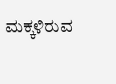ಮಕ್ಕಳಿರುವ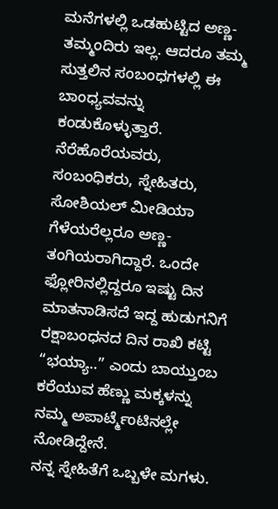ಮನೆಗಳಲ್ಲಿ ಒಡಹುಟ್ಟಿದ ಅಣ್ಣ-ತಮ್ಮಂದಿರು ಇಲ್ಲ. ಆದರೂ ತಮ್ಮ ಸುತ್ತಲಿನ ಸಂಬಂಧಗಳಲ್ಲಿ ಈ ಬಾಂಧ್ಯವವನ್ನು ಕಂಡುಕೊಳ್ಳುತ್ತಾರೆ. ನೆರೆಹೊರೆಯವರು, ಸಂಬಂಧಿಕರು, ಸ್ನೇಹಿತರು, ಸೋಶಿಯಲ್ ಮೀಡಿಯಾ ಗೆಳೆಯರೆಲ್ಲರೂ ಅಣ್ಣ-ತಂಗಿಯರಾಗಿದ್ದಾರೆ. ಒಂದೇ ಫ್ಲೋರಿನಲ್ಲಿದ್ದರೂ ಇಷ್ಟು ದಿನ ಮಾತನಾಡಿಸದೆ ಇದ್ದ ಹುಡುಗನಿಗೆ ರಕ್ಷಾಬಂಧನದ ದಿನ ರಾಖಿ ಕಟ್ಟಿ “ಭಯ್ಯಾ..” ಎಂದು ಬಾಯ್ತುಂಬ ಕರೆಯುವ ಹೆಣ್ಣು ಮಕ್ಕಳನ್ನು ನಮ್ಮ ಅಪಾರ್ಟ್ಮೆಂಟಿನಲ್ಲೇ ನೋಡಿದ್ದೇನೆ.
ನನ್ನ ಸ್ನೇಹಿತೆಗೆ ಒಬ್ಬಳೇ ಮಗಳು.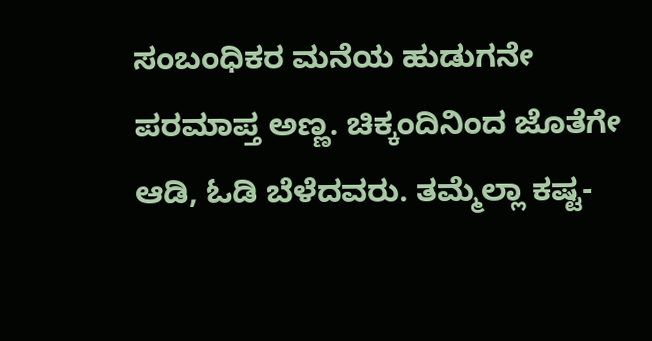ಸಂಬಂಧಿಕರ ಮನೆಯ ಹುಡುಗನೇ ಪರಮಾಪ್ತ ಅಣ್ಣ. ಚಿಕ್ಕಂದಿನಿಂದ ಜೊತೆಗೇ ಆಡಿ, ಓಡಿ ಬೆಳೆದವರು. ತಮ್ಮೆಲ್ಲಾ ಕಷ್ಟ-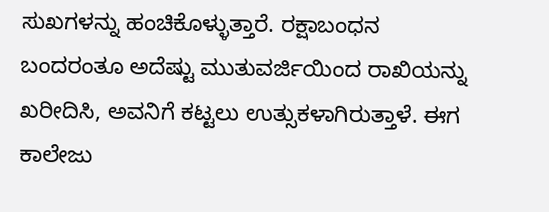ಸುಖಗಳನ್ನು ಹಂಚಿಕೊಳ್ಳುತ್ತಾರೆ. ರಕ್ಷಾಬಂಧನ ಬಂದರಂತೂ ಅದೆಷ್ಟು ಮುತುವರ್ಜಿಯಿಂದ ರಾಖಿಯನ್ನು ಖರೀದಿಸಿ, ಅವನಿಗೆ ಕಟ್ಟಲು ಉತ್ಸುಕಳಾಗಿರುತ್ತಾಳೆ. ಈಗ ಕಾಲೇಜು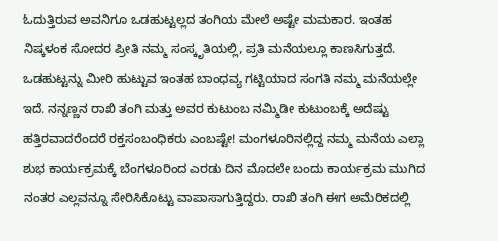ಓದುತ್ತಿರುವ ಅವನಿಗೂ ಒಡಹುಟ್ಟಲ್ಲದ ತಂಗಿಯ ಮೇಲೆ ಅಷ್ಟೇ ಮಮಕಾರ. ಇಂತಹ ನಿಷ್ಕಳಂಕ ಸೋದರ ಪ್ರೀತಿ ನಮ್ಮ ಸಂಸ್ಕೃತಿಯಲ್ಲಿ, ಪ್ರತಿ ಮನೆಯಲ್ಲೂ ಕಾಣಸಿಗುತ್ತದೆ.
ಒಡಹುಟ್ಟನ್ನು ಮೀರಿ ಹುಟ್ಟುವ ಇಂತಹ ಬಾಂಧವ್ಯ ಗಟ್ಟಿಯಾದ ಸಂಗತಿ ನಮ್ಮ ಮನೆಯಲ್ಲೇ ಇದೆ. ನನ್ನಣ್ಣನ ರಾಖಿ ತಂಗಿ ಮತ್ತು ಅವರ ಕುಟುಂಬ ನಮ್ಮಿಡೀ ಕುಟುಂಬಕ್ಕೆ ಅದೆಷ್ಟು ಹತ್ತಿರವಾದರೆಂದರೆ ರಕ್ತಸಂಬಂಧಿಕರು ಎಂಬಷ್ಟೇ! ಮಂಗಳೂರಿನಲ್ಲಿದ್ದ ನಮ್ಮ ಮನೆಯ ಎಲ್ಲಾ ಶುಭ ಕಾರ್ಯಕ್ರಮಕ್ಕೆ ಬೆಂಗಳೂರಿಂದ ಎರಡು ದಿನ ಮೊದಲೇ ಬಂದು ಕಾರ್ಯಕ್ರಮ ಮುಗಿದ ನಂತರ ಎಲ್ಲವನ್ನೂ ಸೇರಿಸಿಕೊಟ್ಟು ವಾಪಾಸಾಗುತ್ತಿದ್ದರು. ರಾಖಿ ತಂಗಿ ಈಗ ಅಮೆರಿಕದಲ್ಲಿ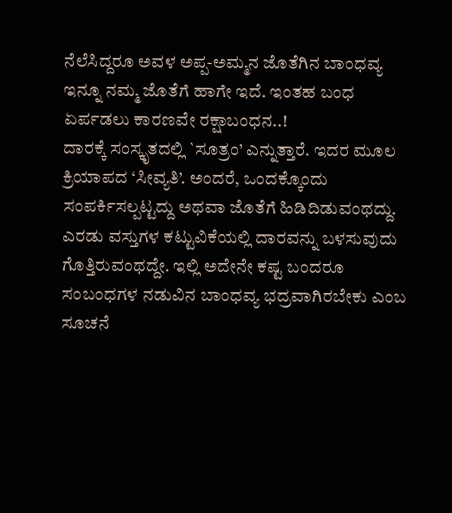ನೆಲೆಸಿದ್ದರೂ ಅವಳ ಅಪ್ಪ-ಅಮ್ಮನ ಜೊತೆಗಿನ ಬಾಂಧವ್ಯ ಇನ್ನೂ ನಮ್ಮ ಜೊತೆಗೆ ಹಾಗೇ ಇದೆ. ಇಂತಹ ಬಂಧ ಏರ್ಪಡಲು ಕಾರಣವೇ ರಕ್ಷಾಬಂಧನ..!
ದಾರಕ್ಕೆ ಸಂಸ್ಕೃತದಲ್ಲಿ `ಸೂತ್ರಂ’ ಎನ್ನುತ್ತಾರೆ. ಇದರ ಮೂಲ ಕ್ರಿಯಾಪದ ‘ಸೀವ್ಯತಿ’. ಅಂದರೆ, ಒಂದಕ್ಕೊಂದು ಸಂಪರ್ಕಿಸಲ್ಪಟ್ಟದ್ದು ಅಥವಾ ಜೊತೆಗೆ ಹಿಡಿದಿಡುವಂಥದ್ದು. ಎರಡು ವಸ್ತುಗಳ ಕಟ್ಟುವಿಕೆಯಲ್ಲಿ ದಾರವನ್ನು ಬಳಸುವುದು ಗೊತ್ತಿರುವಂಥದ್ದೇ. ಇಲ್ಲಿ ಅದೇನೇ ಕಷ್ಟ ಬಂದರೂ ಸಂಬಂಧಗಳ ನಡುವಿನ ಬಾಂಧವ್ಯ ಭದ್ರವಾಗಿರಬೇಕು ಎಂಬ ಸೂಚನೆ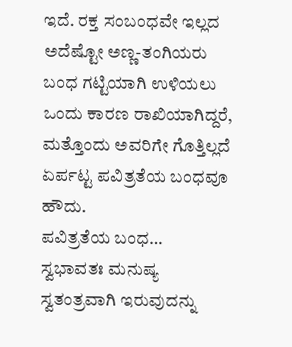ಇದೆ. ರಕ್ತ ಸಂಬಂಧವೇ ಇಲ್ಲದ ಅದೆಷ್ಟೋ ಅಣ್ಣ-ತಂಗಿಯರು ಬಂಧ ಗಟ್ಟಿಯಾಗಿ ಉಳಿಯಲು ಒಂದು ಕಾರಣ ರಾಖಿಯಾಗಿದ್ದರೆ, ಮತ್ತೊಂದು ಅವರಿಗೇ ಗೊತ್ತಿಲ್ಲದೆ ಏರ್ಪಟ್ಟ ಪವಿತ್ರತೆಯ ಬಂಧವೂ ಹೌದು.
ಪವಿತ್ರತೆಯ ಬಂಧ…
ಸ್ವಭಾವತಃ ಮನುಷ್ಯ ಸ್ವತಂತ್ರವಾಗಿ ಇರುವುದನ್ನು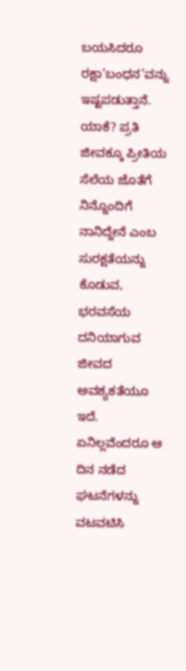ಬಯಸಿದರೂ ರಕ್ಷಾ‘ಬಂಧನ’ವನ್ನು ಇಷ್ಟಪಡುತ್ತಾನೆ. ಯಾಕೆ? ಪ್ರತಿ ಜೀವಕ್ಕೂ ಪ್ರೀತಿಯ ಸೆಲೆಯ ಜೊತೆಗೆ ನಿನ್ನೊಂದಿಗೆ ನಾನಿದ್ದೇನೆ ಎಂಬ ಸುರಕ್ಷತೆಯನ್ನು ಕೊಡುವ, ಭರವಸೆಯ ದನಿಯಾಗುವ ಜೀವದ ಅವಶ್ಯಕತೆಯೂ ಇದೆ. ಏನಿಲ್ಲವೆಂದರೂ ಆ ದಿನ ನಡೆದ ಘಟನೆಗಳನ್ನು ವಟವಟಿಸಿ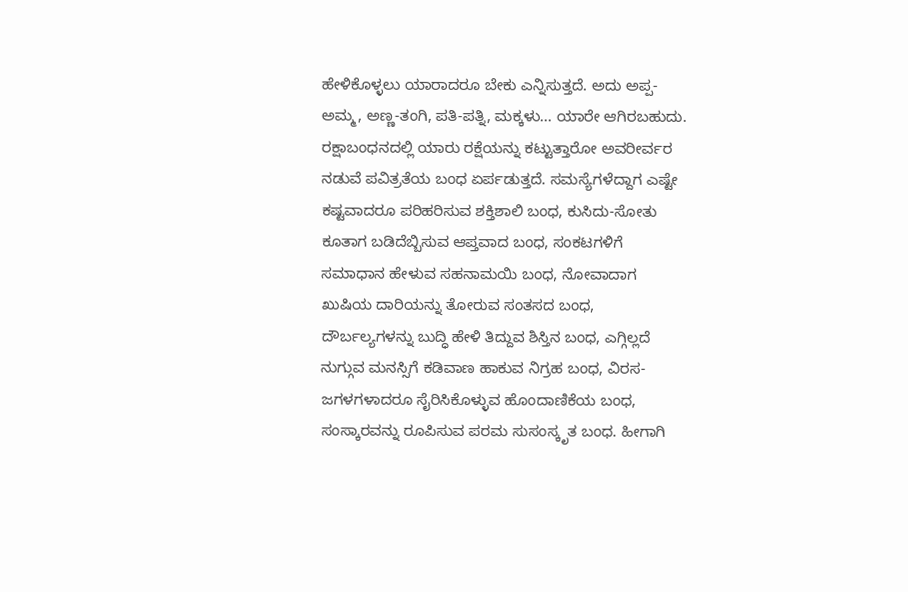ಹೇಳಿಕೊಳ್ಳಲು ಯಾರಾದರೂ ಬೇಕು ಎನ್ನಿಸುತ್ತದೆ. ಅದು ಅಪ್ಪ-ಅಮ್ಮ, ಅಣ್ಣ-ತಂಗಿ, ಪತಿ-ಪತ್ನಿ, ಮಕ್ಕಳು... ಯಾರೇ ಆಗಿರಬಹುದು. ರಕ್ಷಾಬಂಧನದಲ್ಲಿ ಯಾರು ರಕ್ಷೆಯನ್ನು ಕಟ್ಟುತ್ತಾರೋ ಅವರೀರ್ವರ ನಡುವೆ ಪವಿತ್ರತೆಯ ಬಂಧ ಏರ್ಪಡುತ್ತದೆ. ಸಮಸ್ಯೆಗಳೆದ್ದಾಗ ಎಷ್ಟೇ ಕಷ್ಟವಾದರೂ ಪರಿಹರಿಸುವ ಶಕ್ತಿಶಾಲಿ ಬಂಧ, ಕುಸಿದು-ಸೋತು ಕೂತಾಗ ಬಡಿದೆಬ್ಬಿಸುವ ಆಪ್ತವಾದ ಬಂಧ, ಸಂಕಟಗಳಿಗೆ ಸಮಾಧಾನ ಹೇಳುವ ಸಹನಾಮಯಿ ಬಂಧ, ನೋವಾದಾಗ ಖುಷಿಯ ದಾರಿಯನ್ನು ತೋರುವ ಸಂತಸದ ಬಂಧ, ದೌರ್ಬಲ್ಯಗಳನ್ನು ಬುದ್ಧಿ ಹೇಳಿ ತಿದ್ದುವ ಶಿಸ್ತಿನ ಬಂಧ, ಎಗ್ಗಿಲ್ಲದೆ ನುಗ್ಗುವ ಮನಸ್ಸಿಗೆ ಕಡಿವಾಣ ಹಾಕುವ ನಿಗ್ರಹ ಬಂಧ, ವಿರಸ-ಜಗಳಗಳಾದರೂ ಸೈರಿಸಿಕೊಳ್ಳುವ ಹೊಂದಾಣಿಕೆಯ ಬಂಧ, ಸಂಸ್ಕಾರವನ್ನು ರೂಪಿಸುವ ಪರಮ ಸುಸಂಸ್ಕೃತ ಬಂಧ. ಹೀಗಾಗಿ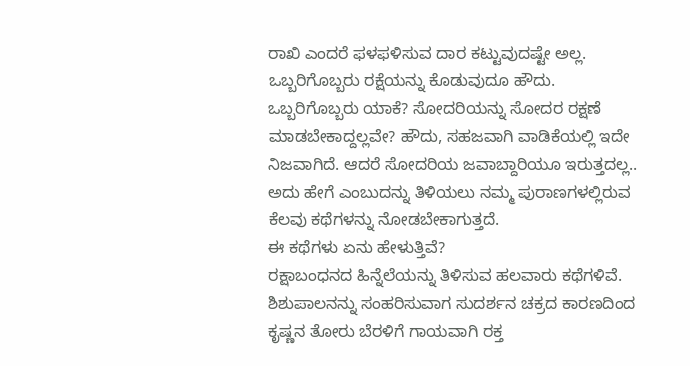ರಾಖಿ ಎಂದರೆ ಫಳಫಳಿಸುವ ದಾರ ಕಟ್ಟುವುದಷ್ಟೇ ಅಲ್ಲ. ಒಬ್ಬರಿಗೊಬ್ಬರು ರಕ್ಷೆಯನ್ನು ಕೊಡುವುದೂ ಹೌದು. ಒಬ್ಬರಿಗೊಬ್ಬರು ಯಾಕೆ? ಸೋದರಿಯನ್ನು ಸೋದರ ರಕ್ಷಣೆ ಮಾಡಬೇಕಾದ್ದಲ್ಲವೇ? ಹೌದು, ಸಹಜವಾಗಿ ವಾಡಿಕೆಯಲ್ಲಿ ಇದೇ ನಿಜವಾಗಿದೆ. ಆದರೆ ಸೋದರಿಯ ಜವಾಬ್ದಾರಿಯೂ ಇರುತ್ತದಲ್ಲ.. ಅದು ಹೇಗೆ ಎಂಬುದನ್ನು ತಿಳಿಯಲು ನಮ್ಮ ಪುರಾಣಗಳಲ್ಲಿರುವ ಕೆಲವು ಕಥೆಗಳನ್ನು ನೋಡಬೇಕಾಗುತ್ತದೆ.
ಈ ಕಥೆಗಳು ಏನು ಹೇಳುತ್ತಿವೆ?
ರಕ್ಷಾಬಂಧನದ ಹಿನ್ನೆಲೆಯನ್ನು ತಿಳಿಸುವ ಹಲವಾರು ಕಥೆಗಳಿವೆ. ಶಿಶುಪಾಲನನ್ನು ಸಂಹರಿಸುವಾಗ ಸುದರ್ಶನ ಚಕ್ರದ ಕಾರಣದಿಂದ ಕೃಷ್ಣನ ತೋರು ಬೆರಳಿಗೆ ಗಾಯವಾಗಿ ರಕ್ತ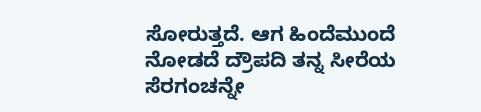ಸೋರುತ್ತದೆ. ಆಗ ಹಿಂದೆಮುಂದೆ ನೋಡದೆ ದ್ರೌಪದಿ ತನ್ನ ಸೀರೆಯ ಸೆರಗಂಚನ್ನೇ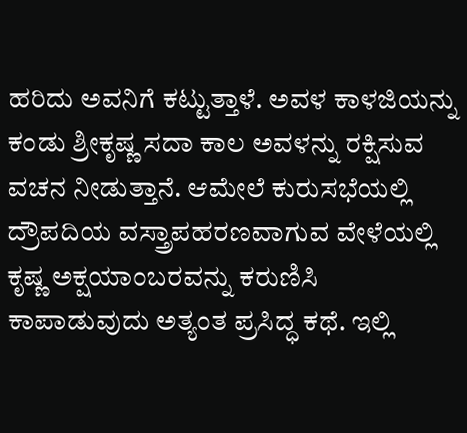ಹರಿದು ಅವನಿಗೆ ಕಟ್ಟುತ್ತಾಳೆ. ಅವಳ ಕಾಳಜಿಯನ್ನು ಕಂಡು ಶ್ರೀಕೃಷ್ಣ ಸದಾ ಕಾಲ ಅವಳನ್ನು ರಕ್ಷಿಸುವ ವಚನ ನೀಡುತ್ತಾನೆ. ಆಮೇಲೆ ಕುರುಸಭೆಯಲ್ಲಿ ದ್ರೌಪದಿಯ ವಸ್ತ್ರಾಪಹರಣವಾಗುವ ವೇಳೆಯಲ್ಲಿ ಕೃಷ್ಣ ಅಕ್ಷಯಾಂಬರವನ್ನು ಕರುಣಿಸಿ ಕಾಪಾಡುವುದು ಅತ್ಯಂತ ಪ್ರಸಿದ್ಧ ಕಥೆ. ಇಲ್ಲಿ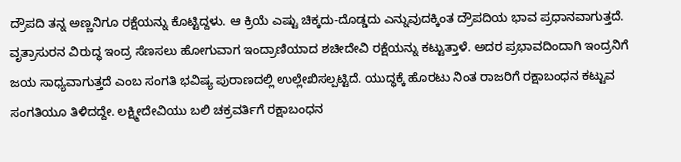ದ್ರೌಪದಿ ತನ್ನ ಅಣ್ಣನಿಗೂ ರಕ್ಷೆಯನ್ನು ಕೊಟ್ಟಿದ್ದಳು. ಆ ಕ್ರಿಯೆ ಎಷ್ಟು ಚಿಕ್ಕದು-ದೊಡ್ಡದು ಎನ್ನುವುದಕ್ಕಿಂತ ದ್ರೌಪದಿಯ ಭಾವ ಪ್ರಧಾನವಾಗುತ್ತದೆ.
ವೃತ್ರಾಸುರನ ವಿರುದ್ಧ ಇಂದ್ರ ಸೆಣಸಲು ಹೋಗುವಾಗ ಇಂದ್ರಾಣಿಯಾದ ಶಚೀದೇವಿ ರಕ್ಷೆಯನ್ನು ಕಟ್ಟುತ್ತಾಳೆ. ಅದರ ಪ್ರಭಾವದಿಂದಾಗಿ ಇಂದ್ರನಿಗೆ ಜಯ ಸಾಧ್ಯವಾಗುತ್ತದೆ ಎಂಬ ಸಂಗತಿ ಭವಿಷ್ಯ ಪುರಾಣದಲ್ಲಿ ಉಲ್ಲೇಖಿಸಲ್ಪಟ್ಟಿದೆ. ಯುದ್ಧಕ್ಕೆ ಹೊರಟು ನಿಂತ ರಾಜರಿಗೆ ರಕ್ಷಾಬಂಧನ ಕಟ್ಟುವ ಸಂಗತಿಯೂ ತಿಳಿದದ್ದೇ. ಲಕ್ಷ್ಮೀದೇವಿಯು ಬಲಿ ಚಕ್ರವರ್ತಿಗೆ ರಕ್ಷಾಬಂಧನ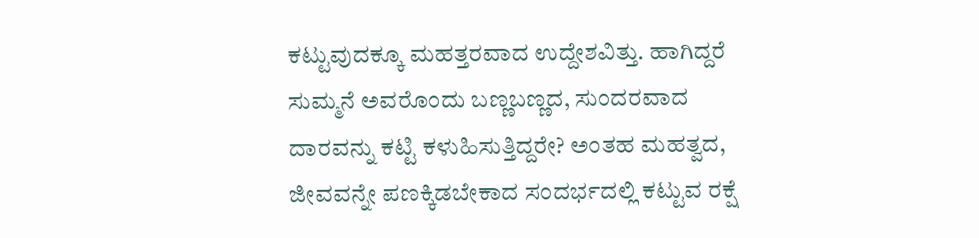ಕಟ್ಟುವುದಕ್ಕೂ ಮಹತ್ತರವಾದ ಉದ್ದೇಶವಿತ್ತು. ಹಾಗಿದ್ದರೆ ಸುಮ್ಮನೆ ಅವರೊಂದು ಬಣ್ಣಬಣ್ಣದ, ಸುಂದರವಾದ ದಾರವನ್ನು ಕಟ್ಟಿ ಕಳುಹಿಸುತ್ತಿದ್ದರೇ? ಅಂತಹ ಮಹತ್ವದ, ಜೀವವನ್ನೇ ಪಣಕ್ಕಿಡಬೇಕಾದ ಸಂದರ್ಭದಲ್ಲಿ ಕಟ್ಟುವ ರಕ್ಷೆ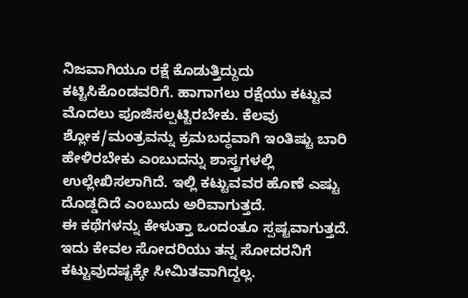ನಿಜವಾಗಿಯೂ ರಕ್ಷೆ ಕೊಡುತ್ತಿದ್ದುದು ಕಟ್ಟಿಸಿಕೊಂಡವರಿಗೆ. ಹಾಗಾಗಲು ರಕ್ಷೆಯು ಕಟ್ಟುವ ಮೊದಲು ಪೂಜಿಸಲ್ಪಟ್ಟಿರಬೇಕು. ಕೆಲವು ಶ್ಲೋಕ/ಮಂತ್ರವನ್ನು ಕ್ರಮಬದ್ಧವಾಗಿ ಇಂತಿಷ್ಟು ಬಾರಿ ಹೇಳಿರಬೇಕು ಎಂಬುದನ್ನು ಶಾಸ್ತ್ರಗಳಲ್ಲಿ ಉಲ್ಲೇಖಿಸಲಾಗಿದೆ. ಇಲ್ಲಿ ಕಟ್ಟುವವರ ಹೊಣೆ ಎಷ್ಟು ದೊಡ್ಡದಿದೆ ಎಂಬುದು ಅರಿವಾಗುತ್ತದೆ.
ಈ ಕಥೆಗಳನ್ನು ಕೇಳುತ್ತಾ ಒಂದಂತೂ ಸ್ಪಷ್ಟವಾಗುತ್ತದೆ. ಇದು ಕೇವಲ ಸೋದರಿಯು ತನ್ನ ಸೋದರನಿಗೆ ಕಟ್ಟುವುದಷ್ಟಕ್ಕೇ ಸೀಮಿತವಾಗಿದ್ದಲ್ಲ.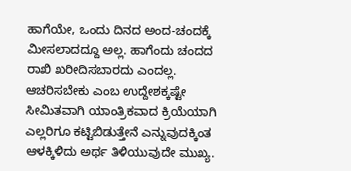ಹಾಗೆಯೇ, ಒಂದು ದಿನದ ಅಂದ-ಚಂದಕ್ಕೆ ಮೀಸಲಾದದ್ದೂ ಅಲ್ಲ. ಹಾಗೆಂದು ಚಂದದ ರಾಖಿ ಖರೀದಿಸಬಾರದು ಎಂದಲ್ಲ. ಆಚರಿಸಬೇಕು ಎಂಬ ಉದ್ದೇಶಕ್ಕಷ್ಟೇ ಸೀಮಿತವಾಗಿ ಯಾಂತ್ರಿಕವಾದ ಕ್ರಿಯೆಯಾಗಿ ಎಲ್ಲರಿಗೂ ಕಟ್ಟಿಬಿಡುತ್ತೇನೆ ಎನ್ನುವುದಕ್ಕಿಂತ ಆಳಕ್ಕಿಳಿದು ಅರ್ಥ ತಿಳಿಯುವುದೇ ಮುಖ್ಯ.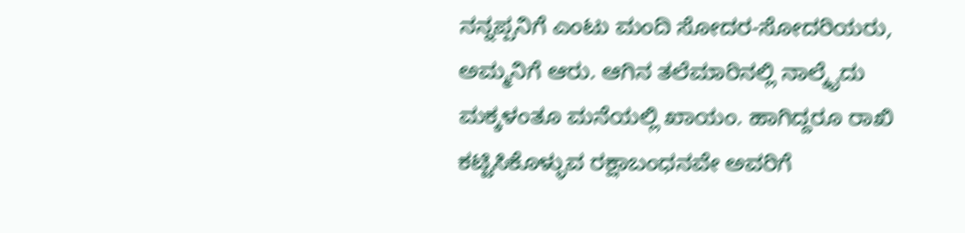ನನ್ನಪ್ಪನಿಗೆ ಎಂಟು ಮಂದಿ ಸೋದರ-ಸೋದರಿಯರು, ಅಮ್ಮನಿಗೆ ಆರು. ಆಗಿನ ತಲೆಮಾರಿನಲ್ಲಿ ನಾಲ್ಕೈದು ಮಕ್ಕಳಂತೂ ಮನೆಯಲ್ಲಿ ಖಾಯಂ. ಹಾಗಿದ್ದರೂ ರಾಖಿ ಕಟ್ಟಿಸಿಕೊಳ್ಳುವ ರಕ್ಷಾಬಂಧನವೇ ಅವರಿಗೆ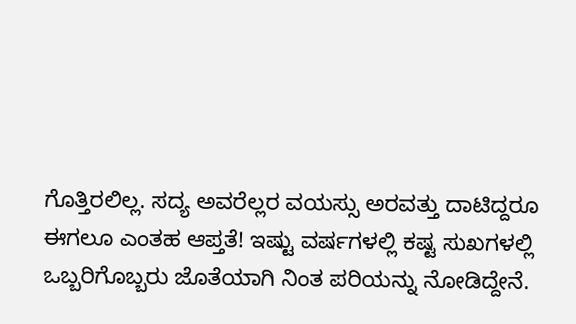ಗೊತ್ತಿರಲಿಲ್ಲ. ಸದ್ಯ ಅವರೆಲ್ಲರ ವಯಸ್ಸು ಅರವತ್ತು ದಾಟಿದ್ದರೂ ಈಗಲೂ ಎಂತಹ ಆಪ್ತತೆ! ಇಷ್ಟು ವರ್ಷಗಳಲ್ಲಿ ಕಷ್ಟ ಸುಖಗಳಲ್ಲಿ ಒಬ್ಬರಿಗೊಬ್ಬರು ಜೊತೆಯಾಗಿ ನಿಂತ ಪರಿಯನ್ನು ನೋಡಿದ್ದೇನೆ.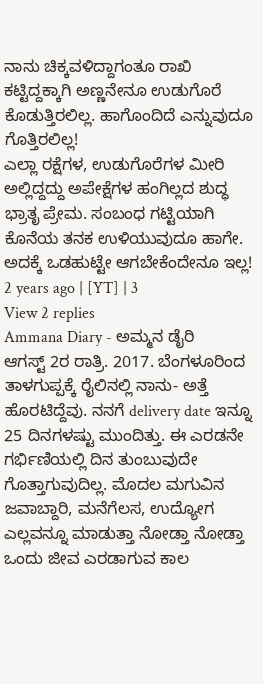ನಾನು ಚಿಕ್ಕವಳಿದ್ದಾಗಂತೂ ರಾಖಿ ಕಟ್ಟಿದ್ದಕ್ಕಾಗಿ ಅಣ್ಣನೇನೂ ಉಡುಗೊರೆ ಕೊಡುತ್ತಿರಲಿಲ್ಲ. ಹಾಗೊಂದಿದೆ ಎನ್ನುವುದೂ ಗೊತ್ತಿರಲಿಲ್ಲ!
ಎಲ್ಲಾ ರಕ್ಷೆಗಳ, ಉಡುಗೊರೆಗಳ ಮೀರಿ ಅಲ್ಲಿದ್ದದ್ದು ಅಪೇಕ್ಷೆಗಳ ಹಂಗಿಲ್ಲದ ಶುದ್ಧ ಭ್ರಾತೃ ಪ್ರೇಮ. ಸಂಬಂಧ ಗಟ್ಟಿಯಾಗಿ ಕೊನೆಯ ತನಕ ಉಳಿಯುವುದೂ ಹಾಗೇ. ಅದಕ್ಕೆ ಒಡಹುಟ್ಟೇ ಆಗಬೇಕೆಂದೇನೂ ಇಲ್ಲ!
2 years ago | [YT] | 3
View 2 replies
Ammana Diary - ಅಮ್ಮನ ಡೈರಿ
ಆಗಸ್ಟ್ 2ರ ರಾತ್ರಿ. 2017. ಬೆಂಗಳೂರಿಂದ ತಾಳಗುಪ್ಪಕ್ಕೆ ರೈಲಿನಲ್ಲಿ ನಾನು- ಅತ್ತೆ ಹೊರಟಿದ್ದೆವು. ನನಗೆ delivery date ಇನ್ನೂ 25 ದಿನಗಳಷ್ಟು ಮುಂದಿತ್ತು. ಈ ಎರಡನೇ ಗರ್ಭಿಣಿಯಲ್ಲಿ ದಿನ ತುಂಬುವುದೇ ಗೊತ್ತಾಗುವುದಿಲ್ಲ. ಮೊದಲ ಮಗುವಿನ ಜವಾಬ್ದಾರಿ, ಮನೆಗೆಲಸ, ಉದ್ಯೋಗ ಎಲ್ಲವನ್ನೂ ಮಾಡುತ್ತಾ ನೋಡ್ತಾ ನೋಡ್ತಾ ಒಂದು ಜೀವ ಎರಡಾಗುವ ಕಾಲ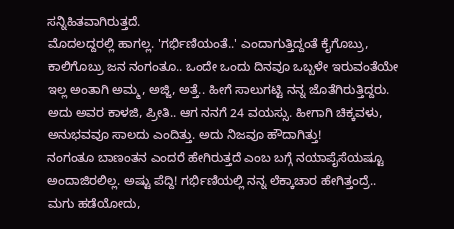ಸನ್ನಿಹಿತವಾಗಿರುತ್ತದೆ.
ಮೊದಲದ್ದರಲ್ಲಿ ಹಾಗಲ್ಲ. 'ಗರ್ಭಿಣಿಯಂತೆ..' ಎಂದಾಗುತ್ತಿದ್ದಂತೆ ಕೈಗೊಬ್ರು, ಕಾಲಿಗೊಬ್ರು ಜನ ನಂಗಂತೂ.. ಒಂದೇ ಒಂದು ದಿನವೂ ಒಬ್ಬಳೇ ಇರುವಂತೆಯೇ ಇಲ್ಲ ಅಂತಾಗಿ ಅಮ್ಮ, ಅಜ್ಜಿ, ಅತ್ತೆ.. ಹೀಗೆ ಸಾಲುಗಟ್ಟಿ ನನ್ನ ಜೊತೆಗಿರುತ್ತಿದ್ದರು. ಅದು ಅವರ ಕಾಳಜಿ, ಪ್ರೀತಿ.. ಆಗ ನನಗೆ 24 ವಯಸ್ಸು. ಹೀಗಾಗಿ ಚಿಕ್ಕವಳು, ಅನುಭವವೂ ಸಾಲದು ಎಂದಿತ್ತು. ಅದು ನಿಜವೂ ಹೌದಾಗಿತ್ತು!
ನಂಗಂತೂ ಬಾಣಂತನ ಎಂದರೆ ಹೇಗಿರುತ್ತದೆ ಎಂಬ ಬಗ್ಗೆ ನಯಾಪೈಸೆಯಷ್ಟೂ ಅಂದಾಜಿರಲಿಲ್ಲ. ಅಷ್ಟು ಪೆದ್ದಿ! ಗರ್ಭಿಣಿಯಲ್ಲಿ ನನ್ನ ಲೆಕ್ಕಾಚಾರ ಹೇಗಿತ್ತಂದ್ರೆ.. ಮಗು ಹಡೆಯೋದು,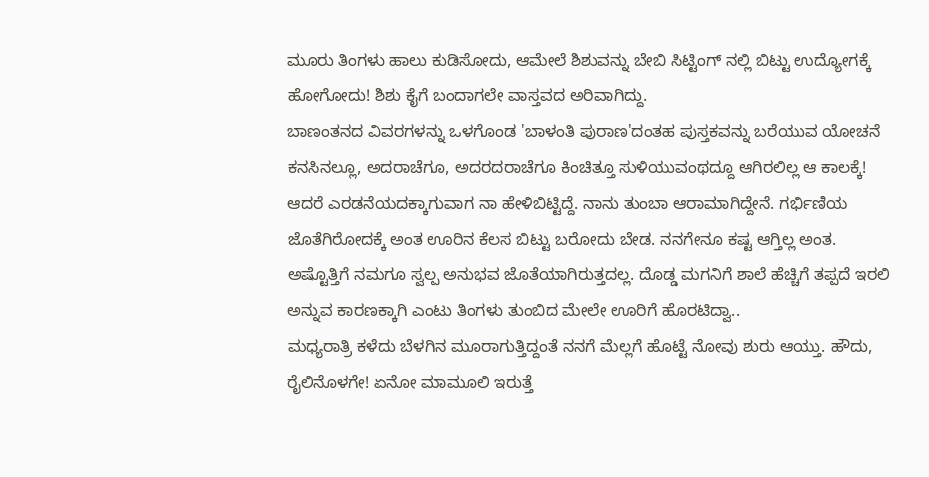ಮೂರು ತಿಂಗಳು ಹಾಲು ಕುಡಿಸೋದು, ಆಮೇಲೆ ಶಿಶುವನ್ನು ಬೇಬಿ ಸಿಟ್ಟಿಂಗ್ ನಲ್ಲಿ ಬಿಟ್ಟು ಉದ್ಯೋಗಕ್ಕೆ ಹೋಗೋದು! ಶಿಶು ಕೈಗೆ ಬಂದಾಗಲೇ ವಾಸ್ತವದ ಅರಿವಾಗಿದ್ದು.
ಬಾಣಂತನದ ವಿವರಗಳನ್ನು ಒಳಗೊಂಡ 'ಬಾಳಂತಿ ಪುರಾಣ'ದಂತಹ ಪುಸ್ತಕವನ್ನು ಬರೆಯುವ ಯೋಚನೆ ಕನಸಿನಲ್ಲೂ, ಅದರಾಚೆಗೂ, ಅದರದರಾಚೆಗೂ ಕಿಂಚಿತ್ತೂ ಸುಳಿಯುವಂಥದ್ದೂ ಆಗಿರಲಿಲ್ಲ ಆ ಕಾಲಕ್ಕೆ!
ಆದರೆ ಎರಡನೆಯದಕ್ಕಾಗುವಾಗ ನಾ ಹೇಳಿಬಿಟ್ಟಿದ್ದೆ. ನಾನು ತುಂಬಾ ಆರಾಮಾಗಿದ್ದೇನೆ. ಗರ್ಭಿಣಿಯ ಜೊತೆಗಿರೋದಕ್ಕೆ ಅಂತ ಊರಿನ ಕೆಲಸ ಬಿಟ್ಟು ಬರೋದು ಬೇಡ. ನನಗೇನೂ ಕಷ್ಟ ಆಗ್ತಿಲ್ಲ ಅಂತ. ಅಷ್ಟೊತ್ತಿಗೆ ನಮಗೂ ಸ್ವಲ್ಪ ಅನುಭವ ಜೊತೆಯಾಗಿರುತ್ತದಲ್ಲ. ದೊಡ್ಡ ಮಗನಿಗೆ ಶಾಲೆ ಹೆಚ್ಚಿಗೆ ತಪ್ಪದೆ ಇರಲಿ ಅನ್ನುವ ಕಾರಣಕ್ಕಾಗಿ ಎಂಟು ತಿಂಗಳು ತುಂಬಿದ ಮೇಲೇ ಊರಿಗೆ ಹೊರಟಿದ್ವಾ..
ಮಧ್ಯರಾತ್ರಿ ಕಳೆದು ಬೆಳಗಿನ ಮೂರಾಗುತ್ತಿದ್ದಂತೆ ನನಗೆ ಮೆಲ್ಲಗೆ ಹೊಟ್ಟೆ ನೋವು ಶುರು ಆಯ್ತು. ಹೌದು, ರೈಲಿನೊಳಗೇ! ಏನೋ ಮಾಮೂಲಿ ಇರುತ್ತೆ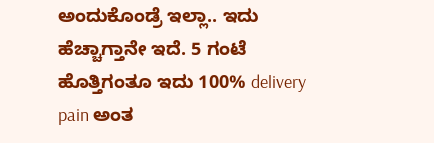ಅಂದುಕೊಂಡ್ರೆ ಇಲ್ಲಾ.. ಇದು ಹೆಚ್ಚಾಗ್ತಾನೇ ಇದೆ. 5 ಗಂಟೆ ಹೊತ್ತಿಗಂತೂ ಇದು 100% delivery pain ಅಂತ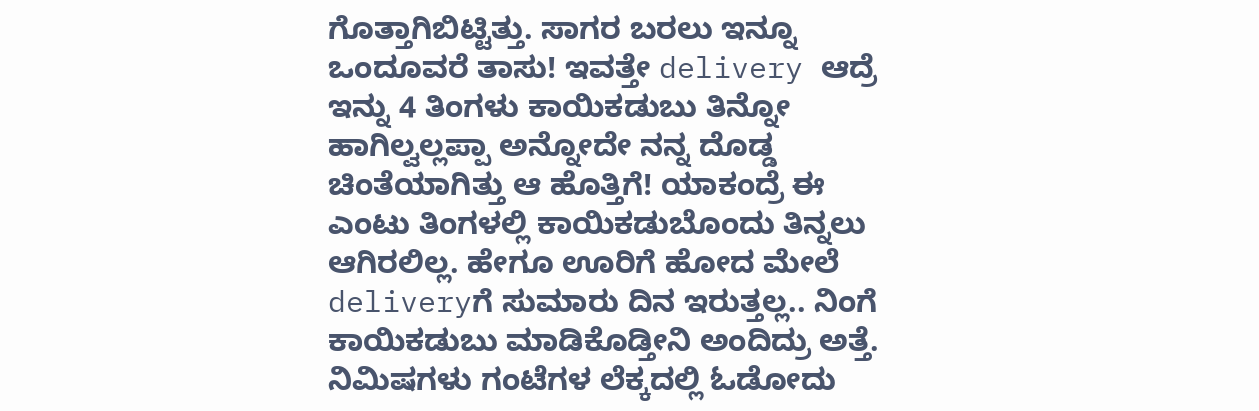ಗೊತ್ತಾಗಿಬಿಟ್ಟಿತ್ತು. ಸಾಗರ ಬರಲು ಇನ್ನೂ ಒಂದೂವರೆ ತಾಸು! ಇವತ್ತೇ delivery ಆದ್ರೆ ಇನ್ನು 4 ತಿಂಗಳು ಕಾಯಿಕಡುಬು ತಿನ್ನೋ ಹಾಗಿಲ್ವಲ್ಲಪ್ಪಾ ಅನ್ನೋದೇ ನನ್ನ ದೊಡ್ಡ ಚಿಂತೆಯಾಗಿತ್ತು ಆ ಹೊತ್ತಿಗೆ! ಯಾಕಂದ್ರೆ ಈ ಎಂಟು ತಿಂಗಳಲ್ಲಿ ಕಾಯಿಕಡುಬೊಂದು ತಿನ್ನಲು ಆಗಿರಲಿಲ್ಲ. ಹೇಗೂ ಊರಿಗೆ ಹೋದ ಮೇಲೆ deliveryಗೆ ಸುಮಾರು ದಿನ ಇರುತ್ತಲ್ಲ.. ನಿಂಗೆ ಕಾಯಿಕಡುಬು ಮಾಡಿಕೊಡ್ತೀನಿ ಅಂದಿದ್ರು ಅತ್ತೆ.
ನಿಮಿಷಗಳು ಗಂಟೆಗಳ ಲೆಕ್ಕದಲ್ಲಿ ಓಡೋದು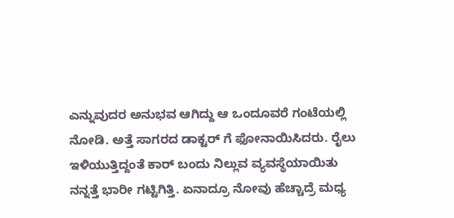ಎನ್ನುವುದರ ಅನುಭವ ಆಗಿದ್ದು ಆ ಒಂದೂವರೆ ಗಂಟೆಯಲ್ಲಿ ನೋಡಿ. ಅತ್ತೆ ಸಾಗರದ ಡಾಕ್ಟರ್ ಗೆ ಫೋನಾಯಿಸಿದರು. ರೈಲು ಇಳಿಯುತ್ತಿದ್ದಂತೆ ಕಾರ್ ಬಂದು ನಿಲ್ಲುವ ವ್ಯವಸ್ಥೆಯಾಯಿತು
ನನ್ನತ್ತೆ ಭಾರೀ ಗಟ್ಟಿಗಿತ್ತಿ. ಏನಾದ್ರೂ ನೋವು ಹೆಚ್ಚಾದ್ರೆ ಮಧ್ಯ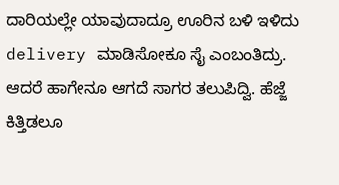ದಾರಿಯಲ್ಲೇ ಯಾವುದಾದ್ರೂ ಊರಿನ ಬಳಿ ಇಳಿದು delivery ಮಾಡಿಸೋಕೂ ಸೈ ಎಂಬಂತಿದ್ರು.
ಆದರೆ ಹಾಗೇನೂ ಆಗದೆ ಸಾಗರ ತಲುಪಿದ್ವಿ. ಹೆಜ್ಜೆ ಕಿತ್ತಿಡಲೂ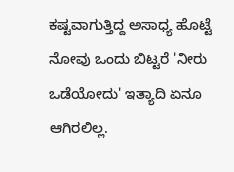ಕಷ್ಟವಾಗುತ್ತಿದ್ದ ಅಸಾಧ್ಯ ಹೊಟ್ಟೆ ನೋವು ಒಂದು ಬಿಟ್ಟರೆ 'ನೀರು ಒಡೆಯೋದು' ಇತ್ಯಾದಿ ಏನೂ ಆಗಿರಲಿಲ್ಲ.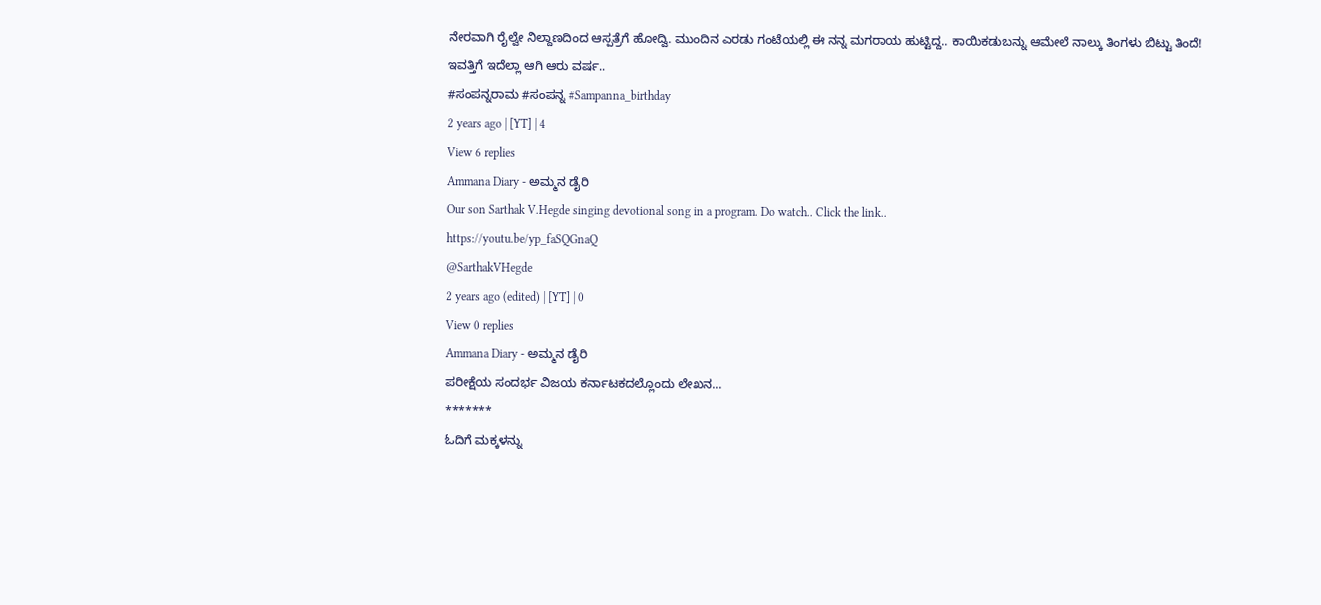ನೇರವಾಗಿ ರೈಲ್ವೇ ನಿಲ್ದಾಣದಿಂದ ಆಸ್ಪತ್ರೆಗೆ ಹೋದ್ವಿ. ಮುಂದಿನ ಎರಡು ಗಂಟೆಯಲ್ಲಿ ಈ ನನ್ನ ಮಗರಾಯ ಹುಟ್ಟಿದ್ದ.. ಕಾಯಿಕಡುಬನ್ನು ಆಮೇಲೆ ನಾಲ್ಕು ತಿಂಗಳು ಬಿಟ್ಟು ತಿಂದೆ!
ಇವತ್ತಿಗೆ ಇದೆಲ್ಲಾ ಆಗಿ ಆರು ವರ್ಷ..
#ಸಂಪನ್ನರಾಮ #ಸಂಪನ್ನ #Sampanna_birthday
2 years ago | [YT] | 4
View 6 replies
Ammana Diary - ಅಮ್ಮನ ಡೈರಿ
Our son Sarthak V.Hegde singing devotional song in a program. Do watch.. Click the link..
https://youtu.be/yp_faSQGnaQ
@SarthakVHegde
2 years ago (edited) | [YT] | 0
View 0 replies
Ammana Diary - ಅಮ್ಮನ ಡೈರಿ
ಪರೀಕ್ಷೆಯ ಸಂದರ್ಭ ವಿಜಯ ಕರ್ನಾಟಕದಲ್ಲೊಂದು ಲೇಖನ...
*******
ಓದಿಗೆ ಮಕ್ಕಳನ್ನು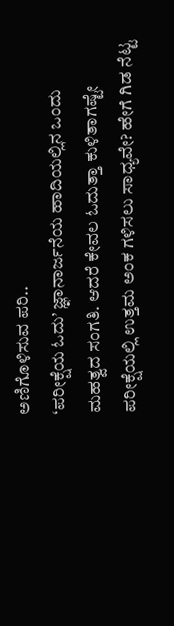ಅಣಿಗೊಳಿಸುವ ಪರಿ..
‘ಪರೀಕ್ಷೆಯ ಓದು’ ಜ್ಞಾನಾರ್ಜನೆಯ ಹಾದಿಯಲ್ಲಿನ ಒಂದು ಮಹತ್ವದ ಸಂಗತಿ. ಆದರೆ ಕೇವಲ ಓದುತ್ತಾ ಕುಳಿತಾಗಷ್ಟೇ ಪರೀಕ್ಷೆಯಲ್ಲಿ ಉತ್ತಮ ಅಂಕ ಗಳಿಸಲು ಸಾಧ್ಯವೇ? ಹೇಗೆ ಗಿಡ ನೆಟ್ಟ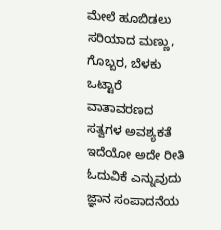ಮೇಲೆ ಹೂಬಿಡಲು ಸರಿಯಾದ ಮಣ್ಣು, ಗೊಬ್ಬರ, ಬೆಳಕು ಒಟ್ಟಾರೆ ವಾತಾವರಣದ ಸತ್ವಗಳ ಅವಶ್ಯಕತೆ ಇದೆಯೋ ಅದೇ ರೀತಿ ಓದುವಿಕೆ ಎನ್ನುವುದು ಜ್ಞಾನ ಸಂಪಾದನೆಯ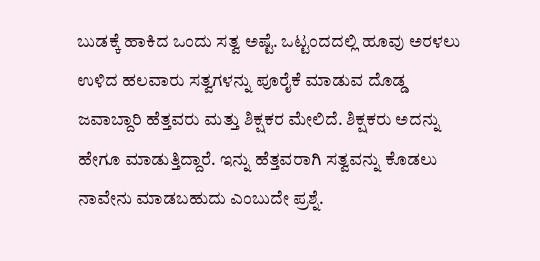ಬುಡಕ್ಕೆ ಹಾಕಿದ ಒಂದು ಸತ್ವ ಅಷ್ಟೆ. ಒಟ್ಟಂದದಲ್ಲಿ ಹೂವು ಅರಳಲು ಉಳಿದ ಹಲವಾರು ಸತ್ವಗಳನ್ನು ಪೂರೈಕೆ ಮಾಡುವ ದೊಡ್ಡ ಜವಾಬ್ದಾರಿ ಹೆತ್ತವರು ಮತ್ತು ಶಿಕ್ಷಕರ ಮೇಲಿದೆ. ಶಿಕ್ಷಕರು ಅದನ್ನು ಹೇಗೂ ಮಾಡುತ್ತಿದ್ದಾರೆ. ಇನ್ನು ಹೆತ್ತವರಾಗಿ ಸತ್ವವನ್ನು ಕೊಡಲು ನಾವೇನು ಮಾಡಬಹುದು ಎಂಬುದೇ ಪ್ರಶ್ನೆ.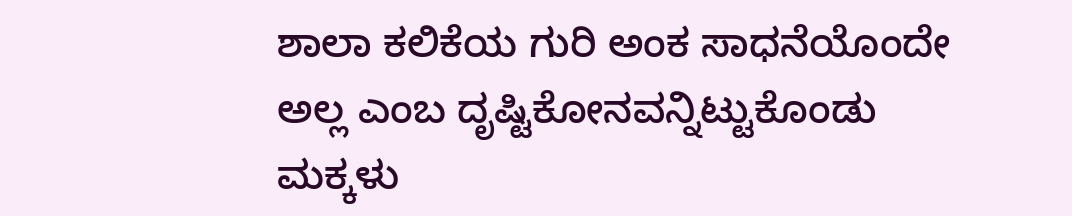ಶಾಲಾ ಕಲಿಕೆಯ ಗುರಿ ಅಂಕ ಸಾಧನೆಯೊಂದೇ ಅಲ್ಲ ಎಂಬ ದೃಷ್ಟಿಕೋನವನ್ನಿಟ್ಟುಕೊಂಡು ಮಕ್ಕಳು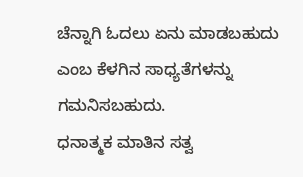ಚೆನ್ನಾಗಿ ಓದಲು ಏನು ಮಾಡಬಹುದು ಎಂಬ ಕೆಳಗಿನ ಸಾಧ್ಯತೆಗಳನ್ನು ಗಮನಿಸಬಹುದು.
ಧನಾತ್ಮಕ ಮಾತಿನ ಸತ್ವ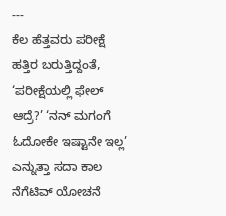---
ಕೆಲ ಹೆತ್ತವರು ಪರೀಕ್ಷೆ ಹತ್ತಿರ ಬರುತ್ತಿದ್ದಂತೆ, ‘ಪರೀಕ್ಷೆಯಲ್ಲಿ ಫೇಲ್ ಆದ್ರೆ?’ ‘ನನ್ ಮಗಂಗೆ ಓದೋಕೇ ಇಷ್ಟಾನೇ ಇಲ್ಲ’ ಎನ್ನುತ್ತಾ ಸದಾ ಕಾಲ ನೆಗೆಟಿವ್ ಯೋಚನೆ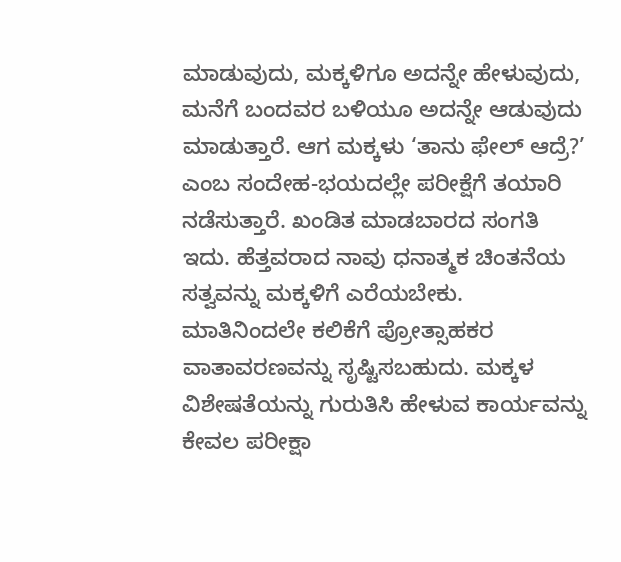ಮಾಡುವುದು, ಮಕ್ಕಳಿಗೂ ಅದನ್ನೇ ಹೇಳುವುದು, ಮನೆಗೆ ಬಂದವರ ಬಳಿಯೂ ಅದನ್ನೇ ಆಡುವುದು ಮಾಡುತ್ತಾರೆ. ಆಗ ಮಕ್ಕಳು ‘ತಾನು ಫೇಲ್ ಆದ್ರೆ?’ ಎಂಬ ಸಂದೇಹ-ಭಯದಲ್ಲೇ ಪರೀಕ್ಷೆಗೆ ತಯಾರಿ ನಡೆಸುತ್ತಾರೆ. ಖಂಡಿತ ಮಾಡಬಾರದ ಸಂಗತಿ ಇದು. ಹೆತ್ತವರಾದ ನಾವು ಧನಾತ್ಮಕ ಚಿಂತನೆಯ ಸತ್ವವನ್ನು ಮಕ್ಕಳಿಗೆ ಎರೆಯಬೇಕು. ಮಾತಿನಿಂದಲೇ ಕಲಿಕೆಗೆ ಪ್ರೋತ್ಸಾಹಕರ ವಾತಾವರಣವನ್ನು ಸೃಷ್ಟಿಸಬಹುದು. ಮಕ್ಕಳ ವಿಶೇಷತೆಯನ್ನು ಗುರುತಿಸಿ ಹೇಳುವ ಕಾರ್ಯವನ್ನು ಕೇವಲ ಪರೀಕ್ಷಾ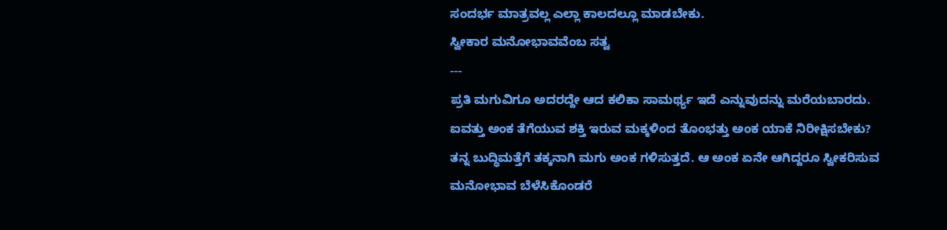ಸಂದರ್ಭ ಮಾತ್ರವಲ್ಲ ಎಲ್ಲಾ ಕಾಲದಲ್ಲೂ ಮಾಡಬೇಕು.
ಸ್ವೀಕಾರ ಮನೋಭಾವವೆಂಬ ಸತ್ವ
---
ಪ್ರತಿ ಮಗುವಿಗೂ ಅದರದ್ದೇ ಆದ ಕಲಿಕಾ ಸಾಮರ್ಥ್ಯ ಇದೆ ಎನ್ನುವುದನ್ನು ಮರೆಯಬಾರದು. ಐವತ್ತು ಅಂಕ ತೆಗೆಯುವ ಶಕ್ತಿ ಇರುವ ಮಕ್ಕಳಿಂದ ತೊಂಭತ್ತು ಅಂಕ ಯಾಕೆ ನಿರೀಕ್ಷಿಸಬೇಕು? ತನ್ನ ಬುದ್ಧಿಮತ್ತೆಗೆ ತಕ್ಕನಾಗಿ ಮಗು ಅಂಕ ಗಳಿಸುತ್ತದೆ. ಆ ಅಂಕ ಏನೇ ಆಗಿದ್ದರೂ ಸ್ವೀಕರಿಸುವ ಮನೋಭಾವ ಬೆಳೆಸಿಕೊಂಡರೆ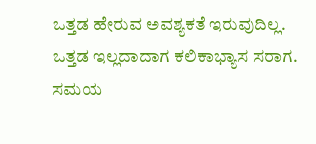ಒತ್ತಡ ಹೇರುವ ಅವಶ್ಯಕತೆ ಇರುವುದಿಲ್ಲ. ಒತ್ತಡ ಇಲ್ಲದಾದಾಗ ಕಲಿಕಾಭ್ಯಾಸ ಸರಾಗ.
ಸಮಯ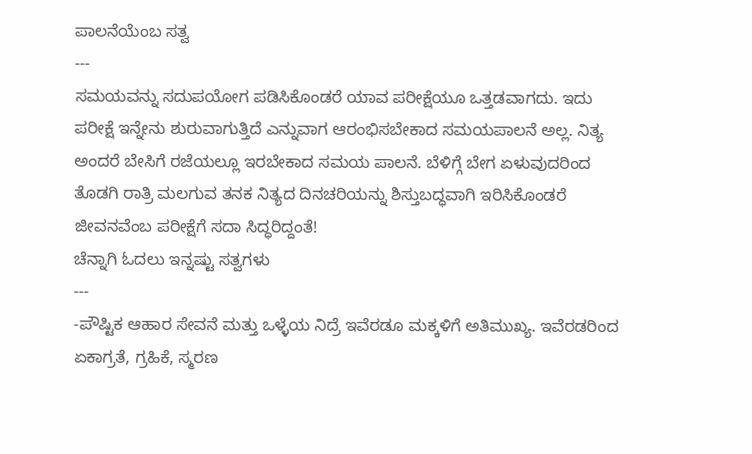ಪಾಲನೆಯೆಂಬ ಸತ್ವ
---
ಸಮಯವನ್ನು ಸದುಪಯೋಗ ಪಡಿಸಿಕೊಂಡರೆ ಯಾವ ಪರೀಕ್ಷೆಯೂ ಒತ್ತಡವಾಗದು. ಇದು ಪರೀಕ್ಷೆ ಇನ್ನೇನು ಶುರುವಾಗುತ್ತಿದೆ ಎನ್ನುವಾಗ ಆರಂಭಿಸಬೇಕಾದ ಸಮಯಪಾಲನೆ ಅಲ್ಲ. ನಿತ್ಯ ಅಂದರೆ ಬೇಸಿಗೆ ರಜೆಯಲ್ಲೂ ಇರಬೇಕಾದ ಸಮಯ ಪಾಲನೆ. ಬೆಳಿಗ್ಗೆ ಬೇಗ ಏಳುವುದರಿಂದ ತೊಡಗಿ ರಾತ್ರಿ ಮಲಗುವ ತನಕ ನಿತ್ಯದ ದಿನಚರಿಯನ್ನು ಶಿಸ್ತುಬದ್ಧವಾಗಿ ಇರಿಸಿಕೊಂಡರೆ ಜೀವನವೆಂಬ ಪರೀಕ್ಷೆಗೆ ಸದಾ ಸಿದ್ಧರಿದ್ದಂತೆ!
ಚೆನ್ನಾಗಿ ಓದಲು ಇನ್ನಷ್ಟು ಸತ್ವಗಳು
---
-ಪೌಷ್ಟಿಕ ಆಹಾರ ಸೇವನೆ ಮತ್ತು ಒಳ್ಳೆಯ ನಿದ್ರೆ ಇವೆರಡೂ ಮಕ್ಕಳಿಗೆ ಅತಿಮುಖ್ಯ. ಇವೆರಡರಿಂದ ಏಕಾಗ್ರತೆ, ಗ್ರಹಿಕೆ, ಸ್ಮರಣ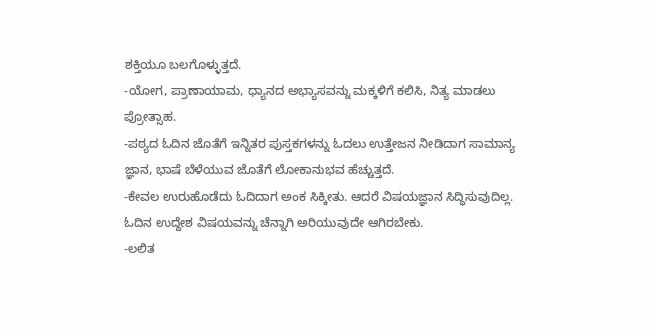ಶಕ್ತಿಯೂ ಬಲಗೊಳ್ಳುತ್ತದೆ.
-ಯೋಗ, ಪ್ರಾಣಾಯಾಮ, ಧ್ಯಾನದ ಅಭ್ಯಾಸವನ್ನು ಮಕ್ಕಳಿಗೆ ಕಲಿಸಿ, ನಿತ್ಯ ಮಾಡಲು ಪ್ರೋತ್ಸಾಹ.
-ಪಠ್ಯದ ಓದಿನ ಜೊತೆಗೆ ಇನ್ನಿತರ ಪುಸ್ತಕಗಳನ್ನು ಓದಲು ಉತ್ತೇಜನ ನೀಡಿದಾಗ ಸಾಮಾನ್ಯ ಜ್ಞಾನ, ಭಾಷೆ ಬೆಳೆಯುವ ಜೊತೆಗೆ ಲೋಕಾನುಭವ ಹೆಚ್ಚುತ್ತದೆ.
-ಕೇವಲ ಉರುಹೊಡೆದು ಓದಿದಾಗ ಅಂಕ ಸಿಕ್ಕೀತು. ಆದರೆ ವಿಷಯಜ್ಞಾನ ಸಿದ್ಧಿಸುವುದಿಲ್ಲ. ಓದಿನ ಉದ್ದೇಶ ವಿಷಯವನ್ನು ಚೆನ್ನಾಗಿ ಅರಿಯುವುದೇ ಆಗಿರಬೇಕು.
-ಲಲಿತ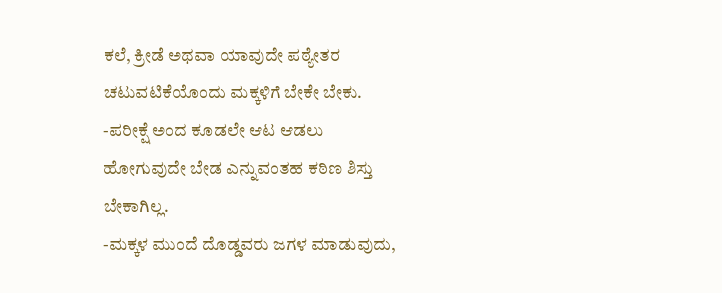ಕಲೆ, ಕ್ರೀಡೆ ಅಥವಾ ಯಾವುದೇ ಪಠ್ಯೇತರ ಚಟುವಟಿಕೆಯೊಂದು ಮಕ್ಕಳಿಗೆ ಬೇಕೇ ಬೇಕು.
-ಪರೀಕ್ಷೆ ಅಂದ ಕೂಡಲೇ ಆಟ ಆಡಲು ಹೋಗುವುದೇ ಬೇಡ ಎನ್ನುವಂತಹ ಕಠಿಣ ಶಿಸ್ತು ಬೇಕಾಗಿಲ್ಲ.
-ಮಕ್ಕಳ ಮುಂದೆ ದೊಡ್ಡವರು ಜಗಳ ಮಾಡುವುದು,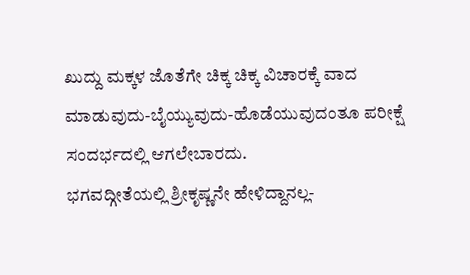ಖುದ್ದು ಮಕ್ಕಳ ಜೊತೆಗೇ ಚಿಕ್ಕ ಚಿಕ್ಕ ವಿಚಾರಕ್ಕೆ ವಾದ ಮಾಡುವುದು-ಬೈಯ್ಯುವುದು-ಹೊಡೆಯುವುದಂತೂ ಪರೀಕ್ಷೆ ಸಂದರ್ಭದಲ್ಲಿ ಆಗಲೇಬಾರದು.
ಭಗವದ್ಗೀತೆಯಲ್ಲಿ ಶ್ರೀಕೃಷ್ಣನೇ ಹೇಳಿದ್ದಾನಲ್ಲ-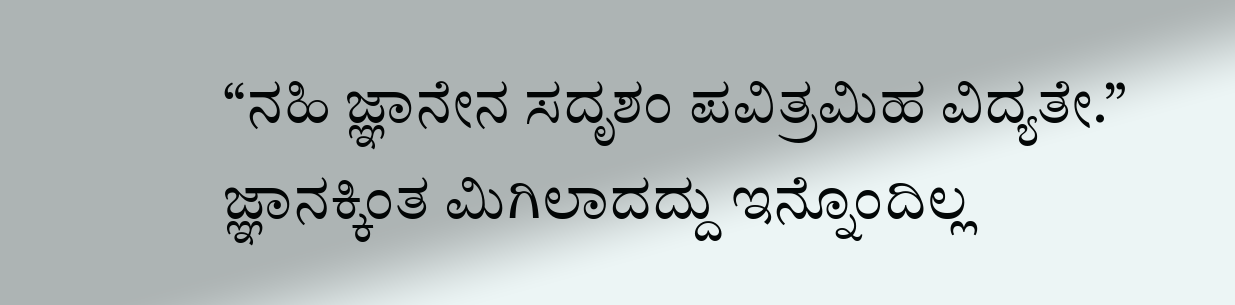“ನಹಿ ಜ್ಞಾನೇನ ಸದೃಶಂ ಪವಿತ್ರಮಿಹ ವಿದ್ಯತೇ.” ಜ್ಞಾನಕ್ಕಿಂತ ಮಿಗಿಲಾದದ್ದು ಇನ್ನೊಂದಿಲ್ಲ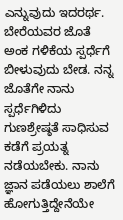ಎನ್ನುವುದು ಇದರರ್ಥ. ಬೇರೆಯವರ ಜೊತೆ ಅಂಕ ಗಳಿಕೆಯ ಸ್ಪರ್ಧೆಗೆ ಬೀಳುವುದು ಬೇಡ. ನನ್ನ ಜೊತೆಗೇ ನಾನು ಸ್ಪರ್ಧೆಗಿಳಿದು ಗುಣಶ್ರೇಷ್ಠತೆ ಸಾಧಿಸುವ ಕಡೆಗೆ ಪ್ರಯತ್ನ ನಡೆಯಬೇಕು. ನಾನು ಜ್ಞಾನ ಪಡೆಯಲು ಶಾಲೆಗೆ ಹೋಗುತ್ತಿದ್ದೇನೆಯೇ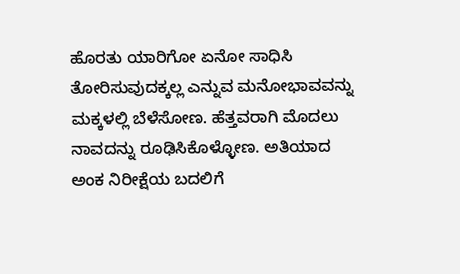ಹೊರತು ಯಾರಿಗೋ ಏನೋ ಸಾಧಿಸಿ ತೋರಿಸುವುದಕ್ಕಲ್ಲ ಎನ್ನುವ ಮನೋಭಾವವನ್ನು ಮಕ್ಕಳಲ್ಲಿ ಬೆಳೆಸೋಣ. ಹೆತ್ತವರಾಗಿ ಮೊದಲು ನಾವದನ್ನು ರೂಢಿಸಿಕೊಳ್ಳೋಣ. ಅತಿಯಾದ ಅಂಕ ನಿರೀಕ್ಷೆಯ ಬದಲಿಗೆ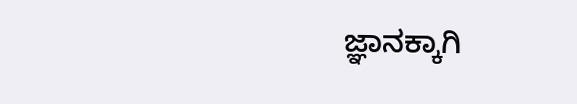ಜ್ಞಾನಕ್ಕಾಗಿ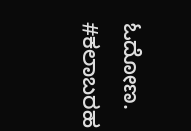ಓದೋಣ.
#ಕಲಾಬರಹ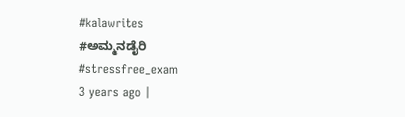#kalawrites
#ಅಮ್ಮನಡೈರಿ
#stressfree_exam
3 years ago |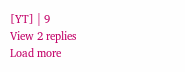[YT] | 9
View 2 replies
Load more